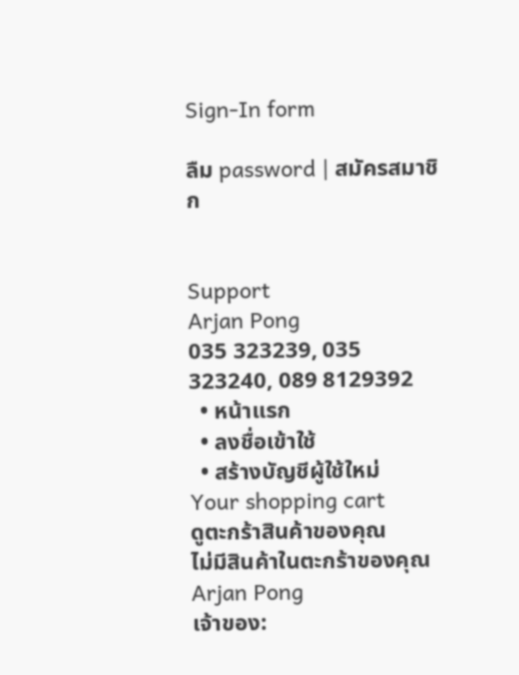Sign-In form

ลืม password | สมัครสมาชิก


Support
Arjan Pong
035 323239, 035 323240, 089 8129392
  • หน้าแรก
  • ลงชื่อเข้าใช้
  • สร้างบัญชีผู้ใช้ใหม่
Your shopping cart
ดูตะกร้าสินค้าของคุณ
ไม่มีสินค้าในตะกร้าของคุณ
Arjan Pong
เจ้าของ: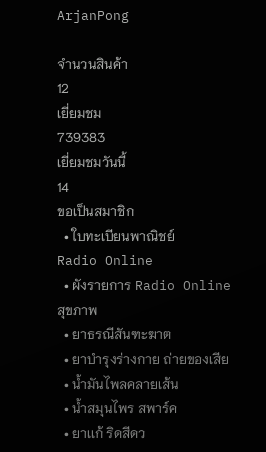ArjanPong

จำนวนสินค้า
12
เยี่ยมชม
739383
เยี่ยมชมวันนี้
14
ขอเป็นสมาชิก
  • ใบทะเบียนพาณิชย์
Radio Online
  • ผังรายการ Radio Online
สุขภาพ
  • ยาธรณีสันฑะฆาต
  • ยาบำรุงร่างกาย ถ่ายของเสีย
  • น้ำมันไพลคลายเส้น
  • น้ำสมุนไพร สพาร์ค
  • ยาเเก้ ริดสีดว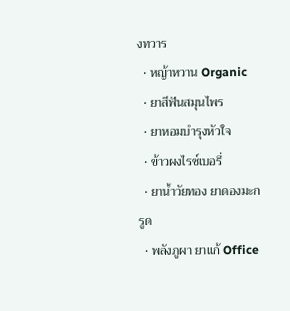งทวาร
  • หญ้าหวาน Organic
  • ยาสีฟันสมุนไพร
  • ยาหอมบำรุงหัวใจ
  • ข้าวผงไรซ์เบอรี่
  • ยาน้ำวัยทอง ยาดองมะกรูด
  • พลังภูผา ยาเเก้ Office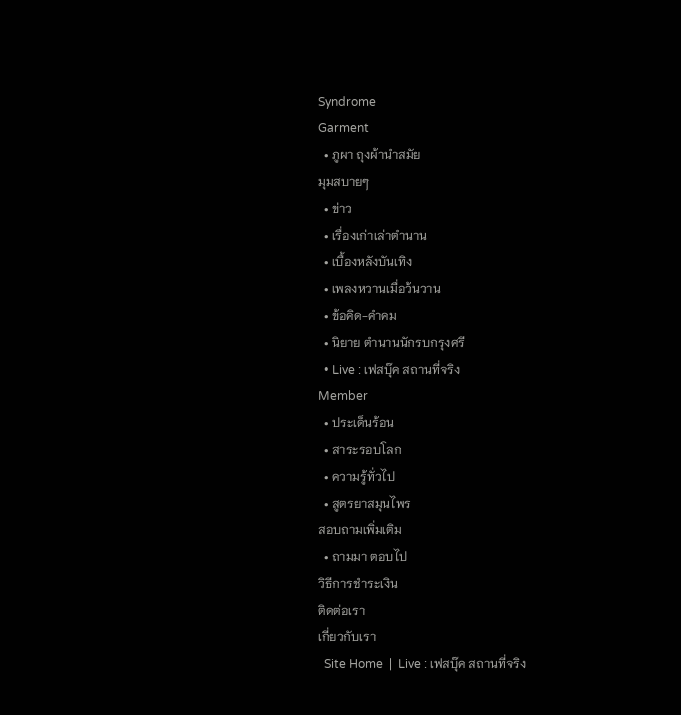Syndrome
Garment
  • ภูผา ถุงผ้านำสมัย
มุมสบายๆ
  • ข่าว
  • เรื่องเก่าเล่าตำนาน
  • เบื้องหลังบันเทิง
  • เพลงหวานเมื่อว้นวาน
  • ข้อคิด-คำคม
  • นิยาย ตำนานนักรบกรุงศรี
  • Live : เฟสบุ๊ค สถานที่จริง
Member
  • ประเด็นร้อน
  • สาระรอบโลก
  • ความรู้ทั่วไป
  • สูตรยาสมุนไพร
สอบถามเพิ่มเติม
  • ถามมา ตอบไป
วิธีการชำระเงิน
ติดต่อเรา
เกี่ยวกับเรา
  Site Home  |  Live : เฟสบุ๊ค สถานที่จริง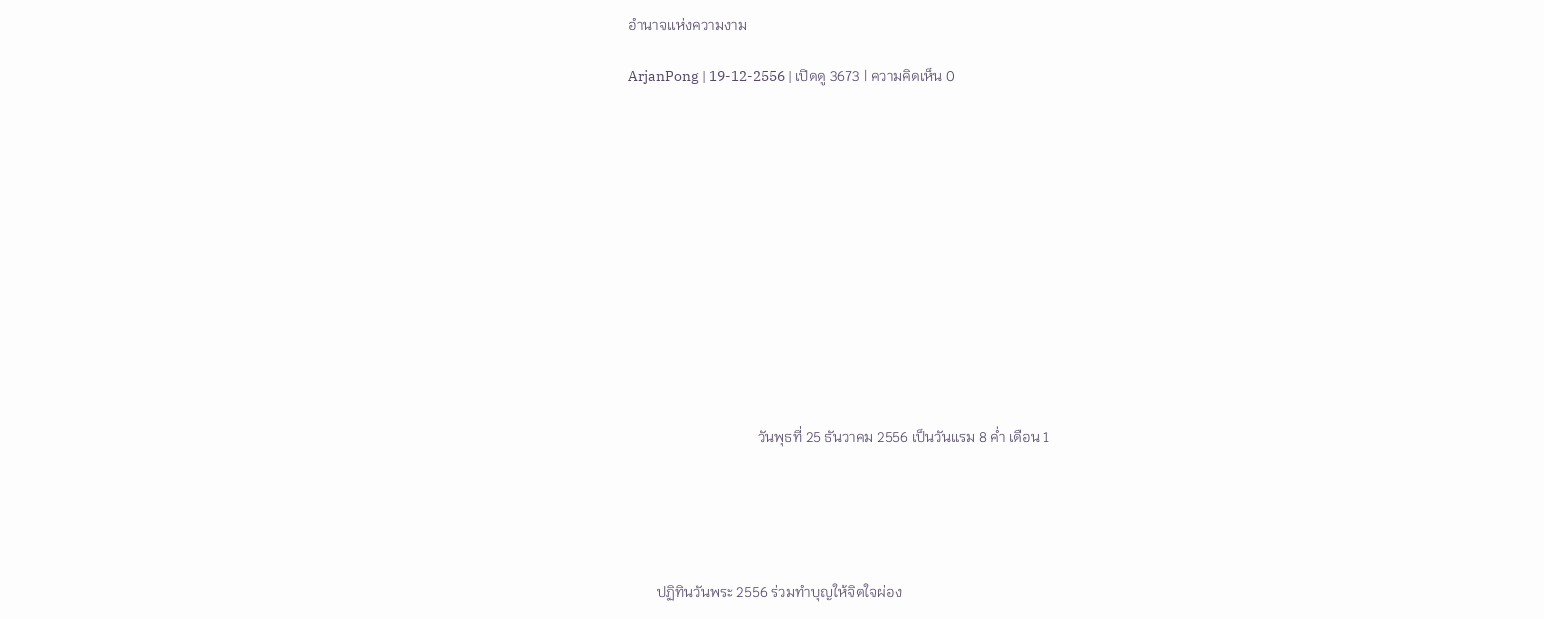อำนาจเเห่งความงาม

ArjanPong | 19-12-2556 | เปิดดู 3673 | ความคิดเห็น 0













                                    วันพุธที่ 25 ธันวาคม 2556 เป็นวันแรม 8 ค่ำ เดือน 1





        ปฏิทินวันพระ 2556 ร่วมทำบุญให้จิตใจผ่อง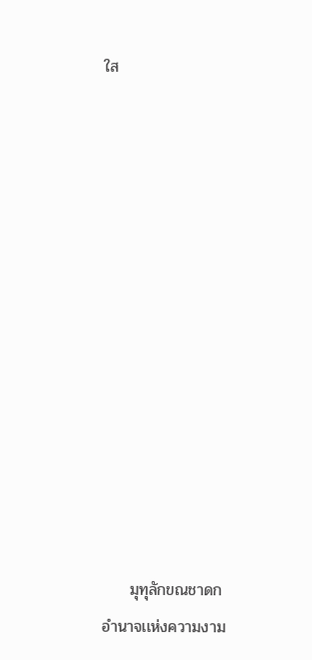ใส













     มุทุลักขณชาดก อำนาจเเห่งความงาม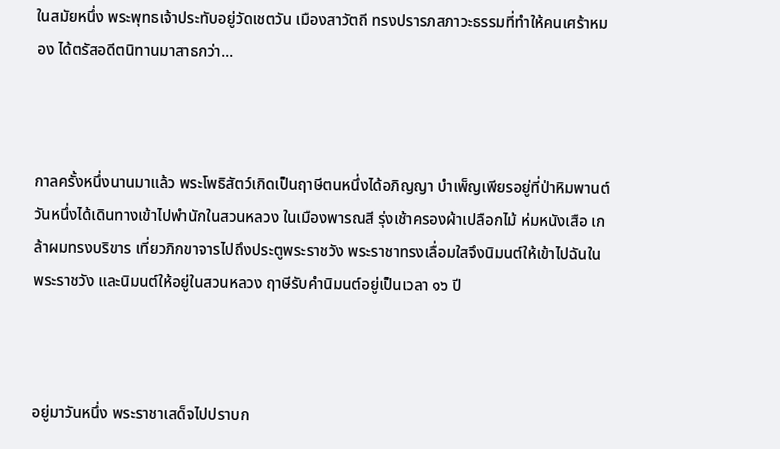ในสมัยหนึ่ง พระพุทธเจ้าประทับอยู่วัดเชตวัน เมืองสาวัตถี ทรงปรารภสภาวะธรรมที่ทำให้คนเศร้าหมอง ได้ตรัสอดีตนิทานมาสาธกว่า...



กาลครั้งหนึ่งนานมาแล้ว พระโพธิสัตว์เกิดเป็นฤาษีตนหนึ่งได้อภิญญา บำเพ็ญเพียรอยู่ที่ป่าหิมพานต์ วันหนึ่งได้เดินทางเข้าไปพำนักในสวนหลวง ในเมืองพารณสี รุ่งเช้าครองผ้าเปลือกไม้ ห่มหนังเสือ เกล้าผมทรงบริขาร เที่ยวภิกขาจารไปถึงประตูพระราชวัง พระราชาทรงเลื่อมใสจึงนิมนต์ให้เข้าไปฉันในพระราชวัง และนิมนต์ให้อยู่ในสวนหลวง ฤาษีรับคำนิมนต์อยู่เป็นเวลา ๑๖ ปี



อยู่มาวันหนึ่ง พระราชาเสด็จไปปราบก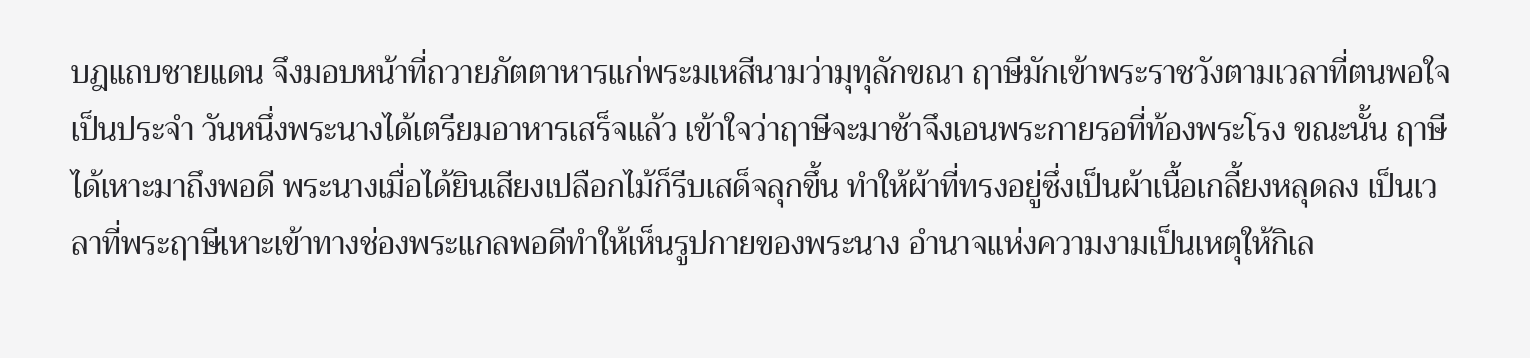บฎแถบชายแดน จึงมอบหน้าที่ถวายภัตตาหารแก่พระมเหสีนามว่ามุทุลักขณา ฤาษีมักเข้าพระราชวังตามเวลาที่ตนพอใจเป็นประจำ วันหนึ่งพระนางได้เตรียมอาหารเสร็จแล้ว เข้าใจว่าฤาษีจะมาช้าจึงเอนพระกายรอที่ท้องพระโรง ขณะนั้น ฤาษีได้เหาะมาถึงพอดี พระนางเมื่อได้ยินเสียงเปลือกไม้ก็รีบเสด็จลุกขึ้น ทำให้ผ้าที่ทรงอยู่ซึ่งเป็นผ้าเนื้อเกลี้ยงหลุดลง เป็นเวลาที่พระฤาษีเหาะเข้าทางช่องพระแกลพอดีทำให้เห็นรูปกายของพระนาง อำนาจแห่งความงามเป็นเหตุให้กิเล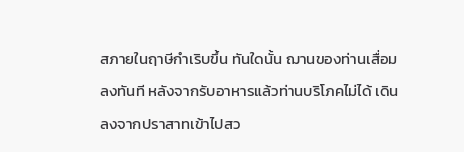สภายในฤาษีกำเริบขึ้น ทันใดนั้น ฌานของท่านเสื่อมลงทันที หลังจากรับอาหารแล้วท่านบริโภคไม่ได้ เดินลงจากปราสาทเข้าไปสว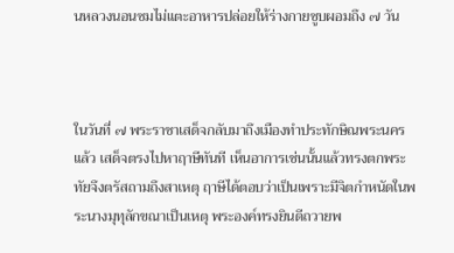นหลวงนอนซมไม่แตะอาหารปล่อยให้ร่างกายซูบผอมถึง ๗ วัน



ในวันที่ ๗ พระราชาเสด็จกลับมาถึงเมืองทำประทักษิณพระนครแล้ว เสด็จตรงไปหาฤาษีทันที เห็นอาการเช่นนั้นแล้วทรงตกพระทัยจึงตรัสถามถึงสาเหตุ ฤาษีได้ตอบว่าเป็นเพราะมีจิตกำหนัดในพระนางมุทุลักขณาเป็นเหตุ พระองค์ทรงยินดีถวายพ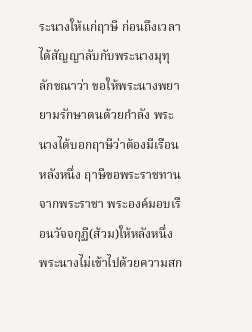ระนางให้แก่ฤาษี ก่อนถึงเวลาได้สัญญาลับกับพระนางมุทุลักขณาว่า ขอให้พระนางพยายามรักษาตนด้วยกำลัง พระนางได้บอกฤาษีว่าต้องมีเรือนหลังหนึ่ง ฤาษีขอพระราชทานจากพระราชา พระองค์มอบเรือนวัจจกุฏี(ส้วม)ให้หลังหนึ่ง พระนางไม่เข้าไปด้วยความสก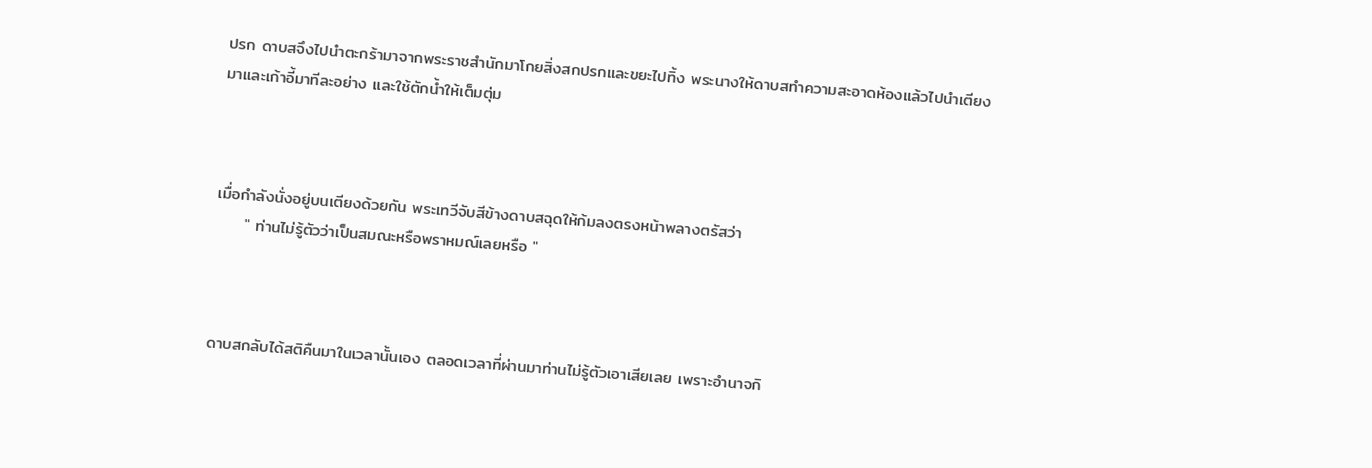ปรก ดาบสจึงไปนำตะกร้ามาจากพระราชสำนักมาโกยสิ่งสกปรกและขยะไปทิ้ง พระนางให้ดาบสทำความสะอาดห้องแล้วไปนำเตียงมาและเก้าอี้มาทีละอย่าง และใช้ตักน้ำให้เต็มตุ่ม



เมื่อกำลังนั่งอยู่บนเตียงด้วยกัน พระเทวีจับสีข้างดาบสฉุดให้ก้มลงตรงหน้าพลางตรัสว่า
     " ท่านไม่รู้ตัวว่าเป็นสมณะหรือพราหมณ์เลยหรือ "



ดาบสกลับได้สติคืนมาในเวลานั้นเอง ตลอดเวลาที่ผ่านมาท่านไม่รู้ตัวเอาเสียเลย เพราะอำนาจกิ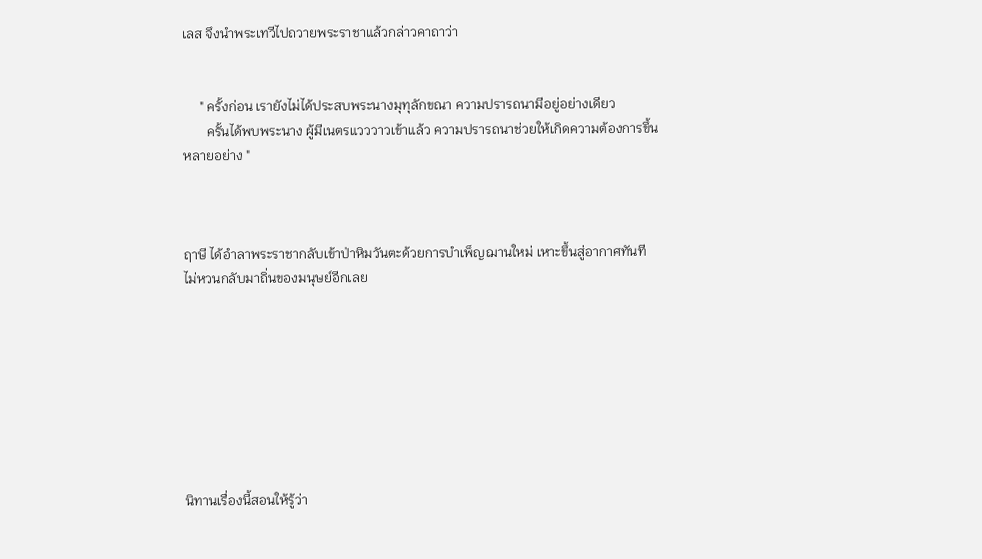เลส จึงนำพระเทวีไปถวายพระราชาแล้วกล่าวคาถาว่า


     " ครั้งก่อน เรายังไม่ได้ประสบพระนางมุทุลักขณา ความปรารถนามีอยู่อย่างเดียว
       ครั้นได้พบพระนาง ผู้มีเนตรแวววาวเข้าแล้ว ความปรารถนาช่วยให้เกิดความต้องการขึ้นหลายอย่าง "



ฤาษี ได้อำลาพระราชากลับเข้าป่าหิมวันตะด้วยการบำเพ็ญฌานใหม่ เหาะขึ้นสู่อากาศทันที ไม่หวนกลับมาถิ่นของมนุษย์อีกเลย








นิทานเรื่องนี้สอนให้รู้ว่า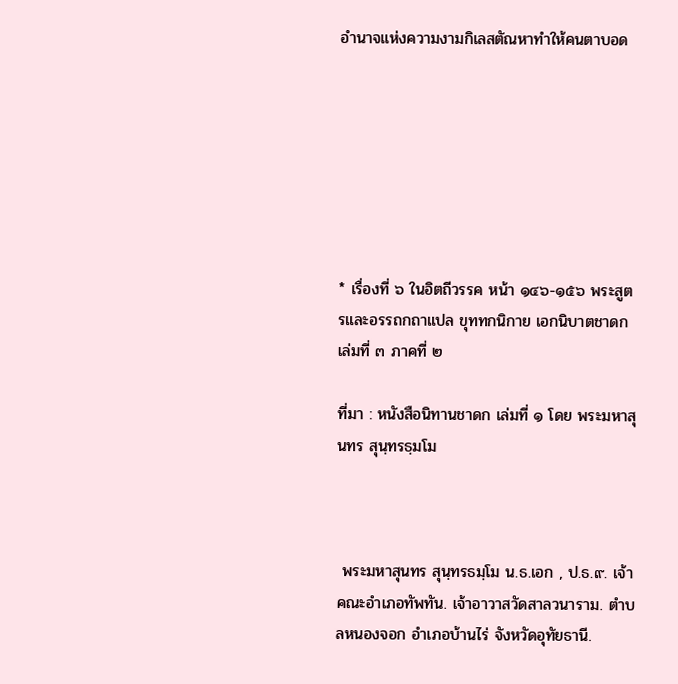อำนาจแห่งความงามกิเลสตัณหาทำให้คนตาบอด







* เรื่องที่ ๖ ในอิตถีวรรค หน้า ๑๔๖-๑๕๖ พระสูตรและอรรถกถาแปล ขุททกนิกาย เอกนิบาตชาดก เล่มที่ ๓ ภาคที่ ๒

ที่มา : หนังสือนิทานชาดก เล่มที่ ๑ โดย พระมหาสุนทร สุนฺทรธฺมโม



 พระมหาสุนทร สุนฺทรธมฺโม น.ธ.เอก , ป.ธ.๙. เจ้าคณะอำเภอทัพทัน. เจ้าอาวาสวัดสาลวนาราม. ตำบลหนองจอก อำเภอบ้านไร่ จังหวัดอุทัยธานี.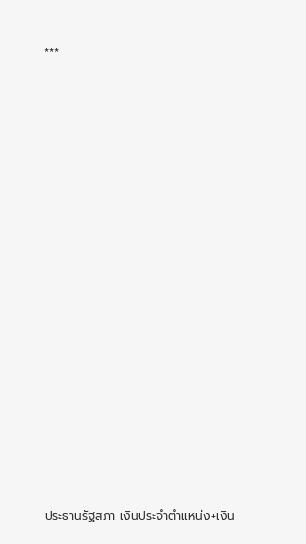***

















ประธานรัฐสภา เงินประจำตำแหน่ง+เงิน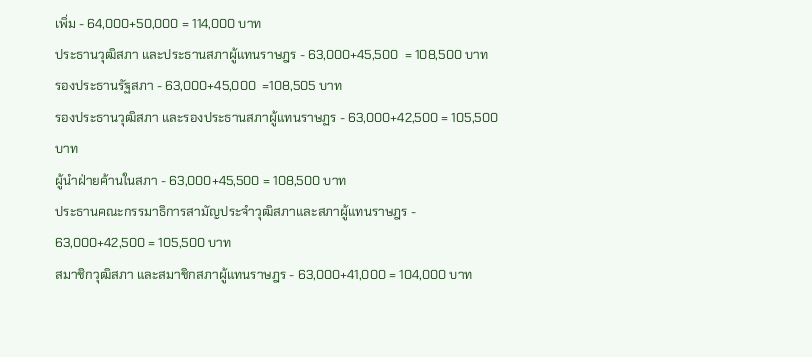เพิ่ม - 64,000+50,000 = 114,000 บาท
ประธานวุฒิสภา และประธานสภาผู้แทนราษฎร - 63,000+45,500  = 108,500 บาท
รองประธานรัฐสภา - 63,000+45,000  =108,505 บาท
รองประธานวุฒิสภา และรองประธานสภาผู้แทนราษฏร - 63,000+42,500 = 105,500 บาท
ผู้นำฝ่ายค้านในสภา - 63,000+45,500 = 108,500 บาท
ประธานคณะกรรมาธิการสามัญประจำวุฒิสภาและสภาผู้แทนราษฎร - 63,000+42,500 = 105,500 บาท
สมาชิกวุฒิสภา และสมาชิกสภาผู้แทนราษฎร - 63,000+41,000 = 104,000 บาท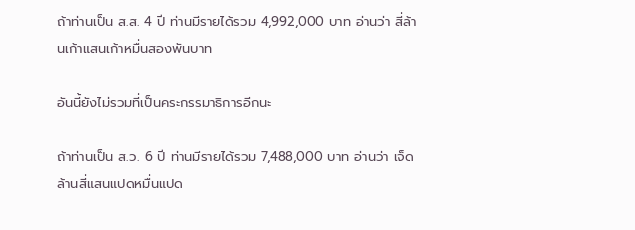ถ้าท่านเป็น ส.ส. 4 ปี ท่านมีรายได้รวม 4,992,000 บาท อ่านว่า สี่ล้านเก้าแสนเก้าหมื่นสองพันบาท

อันนี้ยังไม่รวมที่เป็นคระกรรมาธิการอีกนะ

ถ้าท่านเป็น ส.ว. 6 ปี ท่านมีรายได้รวม 7,488,000 บาท อ่านว่า เจ็ดล้านสี่แสนแปดหมื่นแปด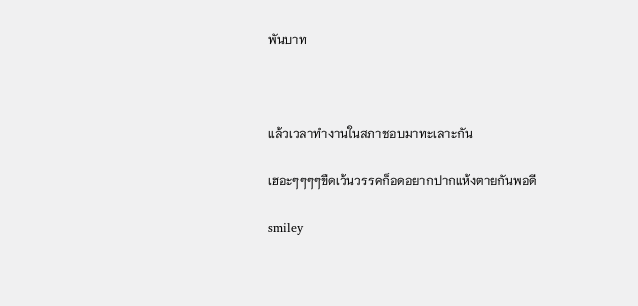พันบาท



แล้วเวลาทำงานในสภาชอบมาทะเลาะกัน

เฮอะๆๆๆๆขืดเว้นวรรคก็อดอยากปากแห้งตายกันพอดี

smiley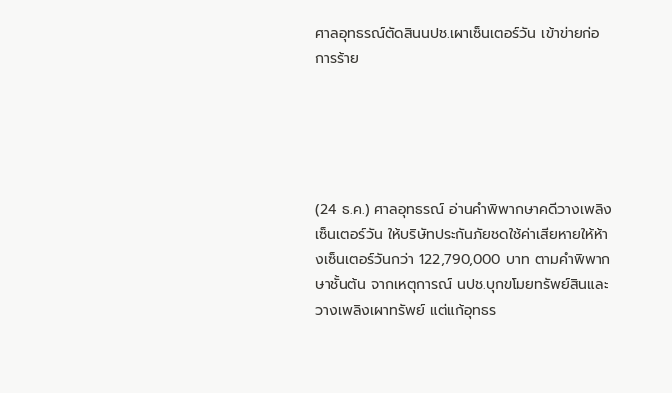ศาลอุทธรณ์ตัดสินนปช.เผาเซ็นเตอร์วัน เข้าข่ายก่อการร้าย





(24 ธ.ค.) ศาลอุทธรณ์ อ่านคำพิพากษาคดีวางเพลิงเซ็นเตอร์วัน ให้บริษัทประกันภัยชดใช้ค่าเสียหายให้ห้างเซ็นเตอร์วันกว่า 122,790,000 บาท ตามคำพิพากษาชั้นต้น จากเหตุการณ์ นปช.บุกขโมยทรัพย์สินและวางเพลิงเผาทรัพย์ แต่แก้อุทธร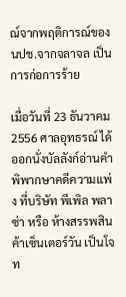ณ์จากพฤติการณ์ของนปช.จากจลาจล เป็นการก่อการร้าย

เมื่อวันที่ 23 ธันวาคม 2556 ศาลอุทธรณ์ ได้ออกนั่งบัลลังก์อ่านคำพิพากษาคดีความแพ่ง ที่บริษัท พีเพิล พลาซ่า หรือ ห้างสรรพสินค้าเซ็นเตอร์วัน เป็นโจท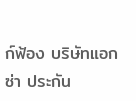ก์ฟ้อง บริษัทแอกซ่า ประกัน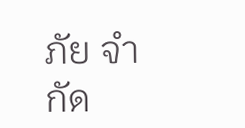ภัย จำกัด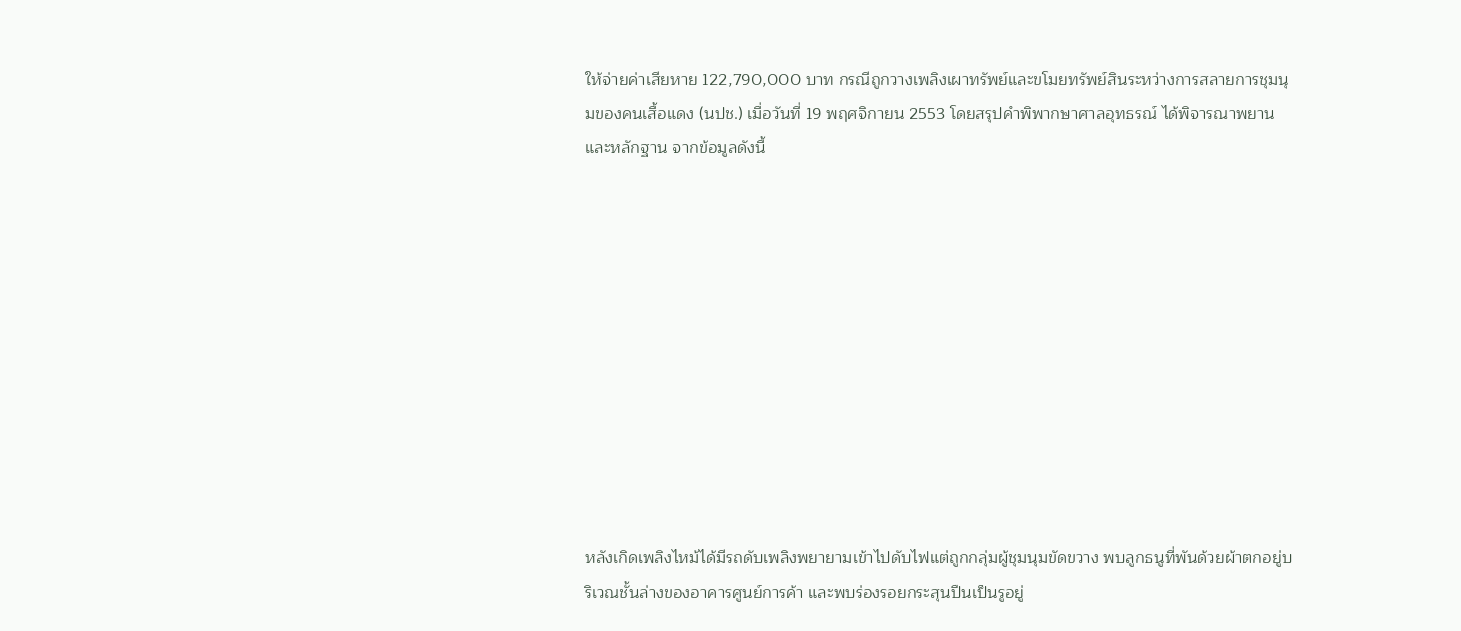ให้จ่ายค่าเสียหาย 122,790,000 บาท กรณีถูกวางเพลิงเผาทรัพย์และขโมยทรัพย์สินระหว่างการสลายการชุมนุมของคนเสื้อแดง (นปช.) เมื่อวันที่ 19 พฤศจิกายน 2553 โดยสรุปคำพิพากษาศาลอุทธรณ์ ได้พิจารณาพยานและหลักฐาน จากข้อมูลดังนี้











หลังเกิดเพลิงไหม้ได้มีรถดับเพลิงพยายามเข้าไปดับไฟแต่ถูกกลุ่มผู้ชุมนุมขัดขวาง พบลูกธนูที่พันด้วยผ้าตกอยู่บริเวณชั้นล่างของอาคารศูนย์การค้า และพบร่องรอยกระสุนปืนเป็นรูอยู่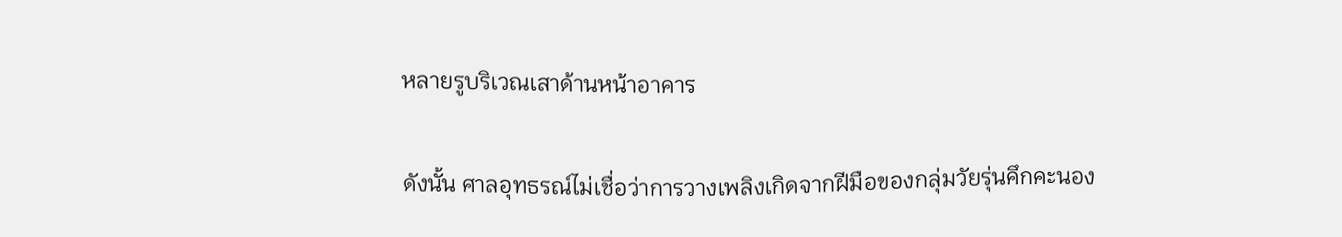หลายรูบริเวณเสาด้านหน้าอาคาร

ดังนั้น ศาลอุทธรณ์ไม่เชื่อว่าการวางเพลิงเกิดจากฝีมือของกลุ่มวัยรุ่นคึกคะนอง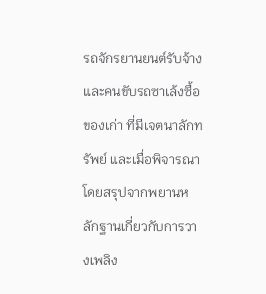รถจักรยานยนต์รับจ้าง และคนขับรถซาเล้งซื้อของเก่า ที่มีเจตนาลักทรัพย์ และเมื่อพิจารณาโดยสรุปจากพยานหลักฐานเกี่ยวกับการวางเพลิง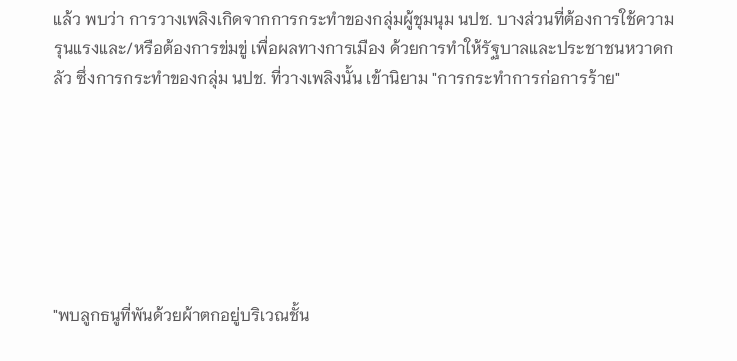แล้ว พบว่า การวางเพลิงเกิดจากการกระทำของกลุ่มผู้ชุมนุม นปช. บางส่วนที่ต้องการใช้ความรุนแรงและ/หรือต้องการข่มขู่ เพื่อผลทางการเมือง ด้วยการทำให้รัฐบาลและประชาชนหวาดกลัว ซึ่งการกระทำของกลุ่ม นปช. ที่วางเพลิงนั้น เข้านิยาม "การกระทำการก่อการร้าย"







"พบลูกธนูที่พันด้วยผ้าตกอยู่บริเวณชั้น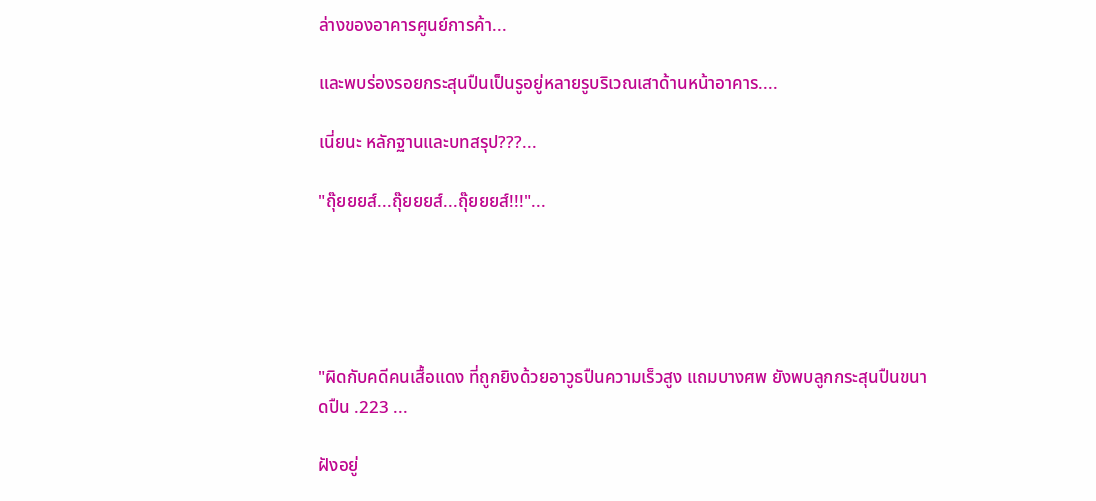ล่างของอาคารศูนย์การค้า...

และพบร่องรอยกระสุนปืนเป็นรูอยู่หลายรูบริเวณเสาด้านหน้าอาคาร....

เนี่ยนะ หลักฐานและบทสรุป???...

"ถุ๊ยยยส์...ถุ๊ยยยส์...ถุ๊ยยยส์!!!"...





"ผิดกับคดีคนเสื้อแดง ที่ถูกยิงด้วยอาวูธปืนความเร็วสูง แถมบางศพ ยังพบลูกกระสุนปืนขนาดปืน .223 ...

ฝังอยู่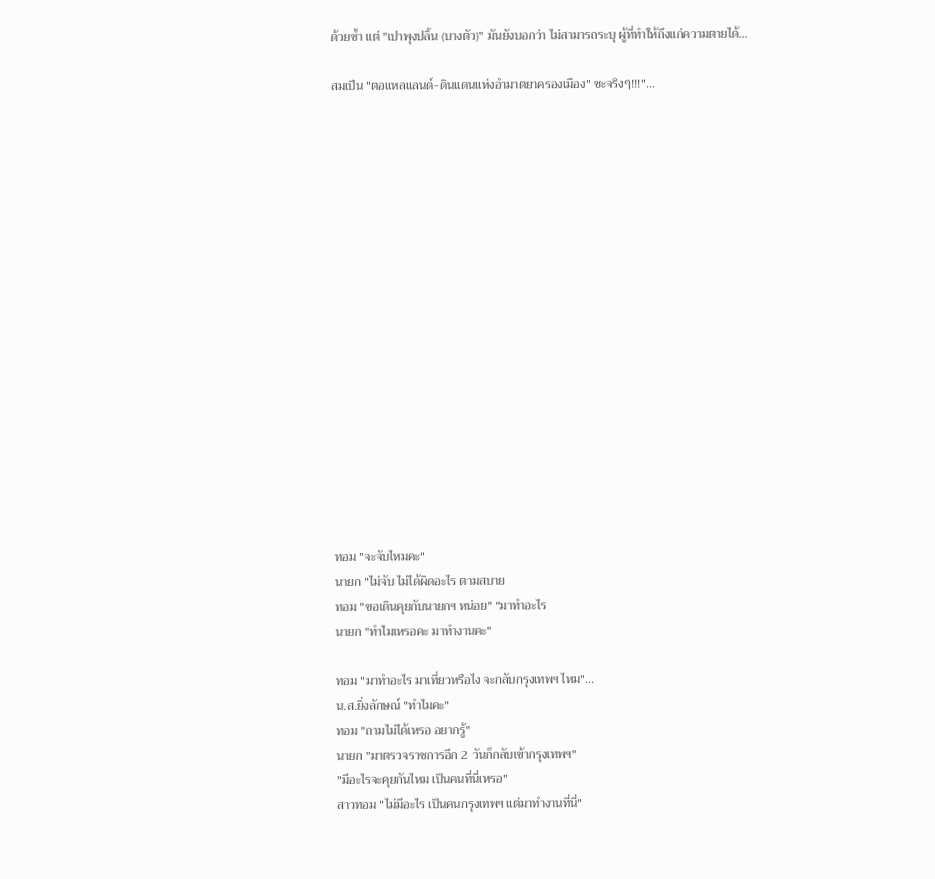ด้วยซ้ำ แต่ "เปาพุงปลิ้น (บางตัว)" มันยังบอกว่า ไม่สามารถระบุ ผู้ที่ทำให้ถึงแก่ความตายได้...

สมเป็น "ตอแหลแลนด์-ดินแดนแห่งอำมาตยาครองเมือง" ซะจริงๆ!!!"...


















ทอม "จะจับไหมคะ"
นายก "ไม่จับ ไม่ได้ผิดอะไร ตามสบาย
ทอม "ขอเดินคุยกับนายกฯ หน่อย" "มาทำอะไร
นายก "ทำไมเหรอคะ มาทำงานคะ"

ทอม "มาทำอะไร มาเที่ยวหรือไง จะกลับกรุงเทพฯ ไหม"...
น.ส.ยิ่งลักษณ์ "ทำไมคะ"
ทอม "ถามไม่ได้เหรอ อยากรู้"
นายก "มาตรวจราชการอีก 2 วันก็กลับเข้ากรุงเทพฯ"
"มีอะไรจะคุยกันไหม เป็นคนที่นี่เหรอ"
สาวทอม "ไม่มีอะไร เป็นคนกรุงเทพฯ แต่มาทำงานที่นี่"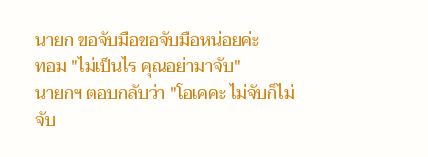นายก ขอจับมือขอจับมือหน่อยค่ะ
ทอม "ไม่เป็นไร คุณอย่ามาจับ"
นายกฯ ตอบกลับว่า "โอเคคะ ไม่จับก็ไม่จับ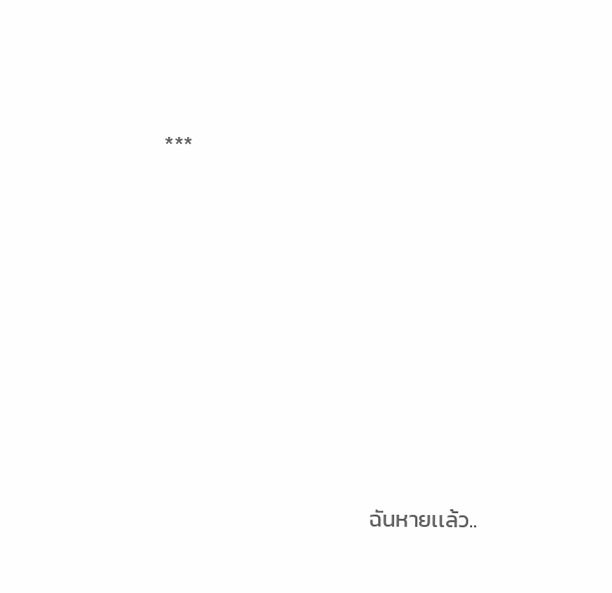***









                                         ฉันหายเเล้ว..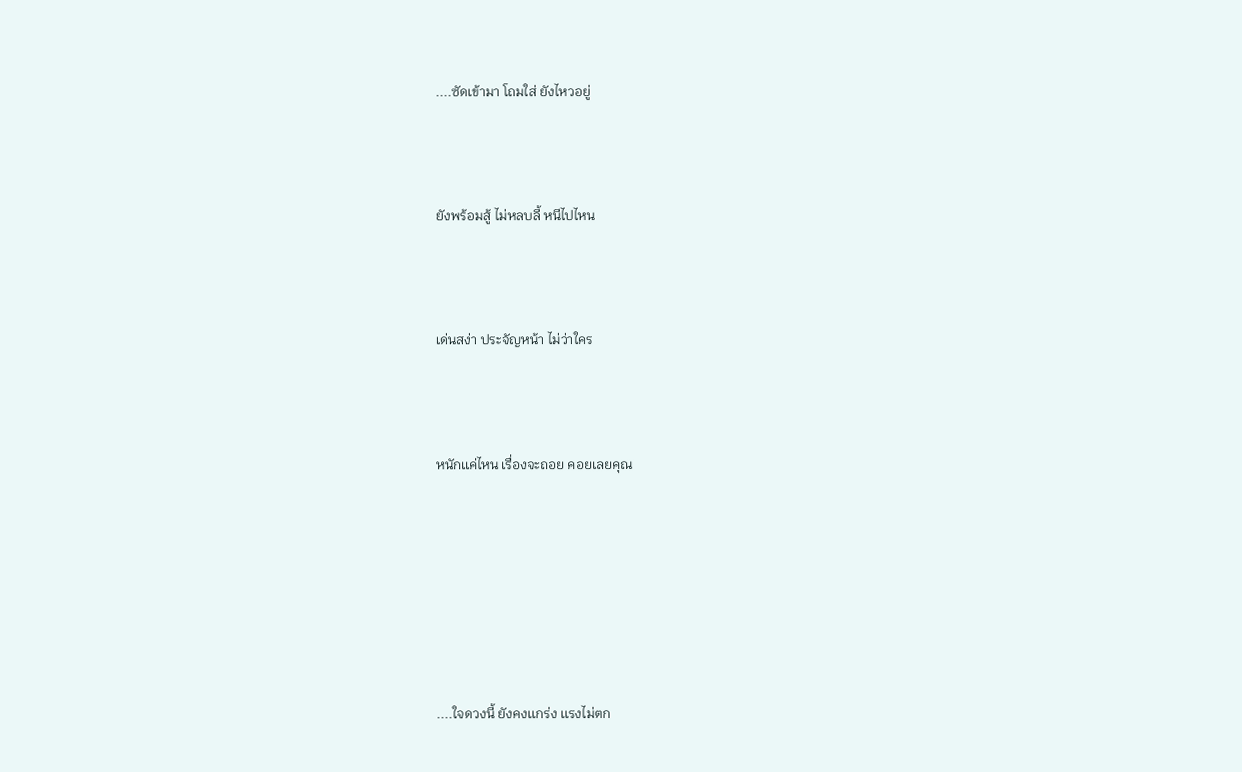....ซัดเข้ามา โถมใส่ ยังไหวอยู่



ยังพร้อมสู้ ไม่หลบลี้ หนีไปไหน



เด่นสง่า ประจัญหน้า ไม่ว่าใคร



หนักเเค่ไหน เรื่องจะถอย คอยเลยคุณ







....ใจดวงนี้ ยังคงเเกร่ง เเรงไม่ตก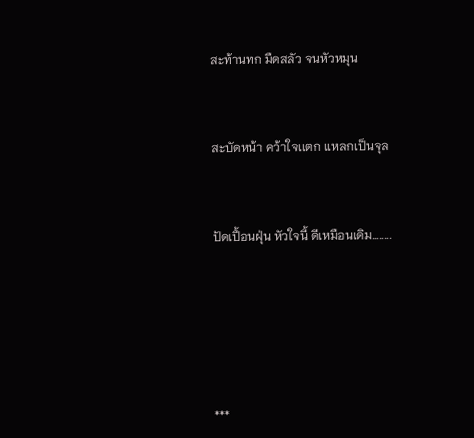สะท้านทก มืดสลัว จนหัวหมุน



สะบัดหน้า คว้าใจเเตก เเหลกเป็นจุล



ปัดเปื้อนฝุ่น หัวใจนี้ ดีเหมือนเดิม........







***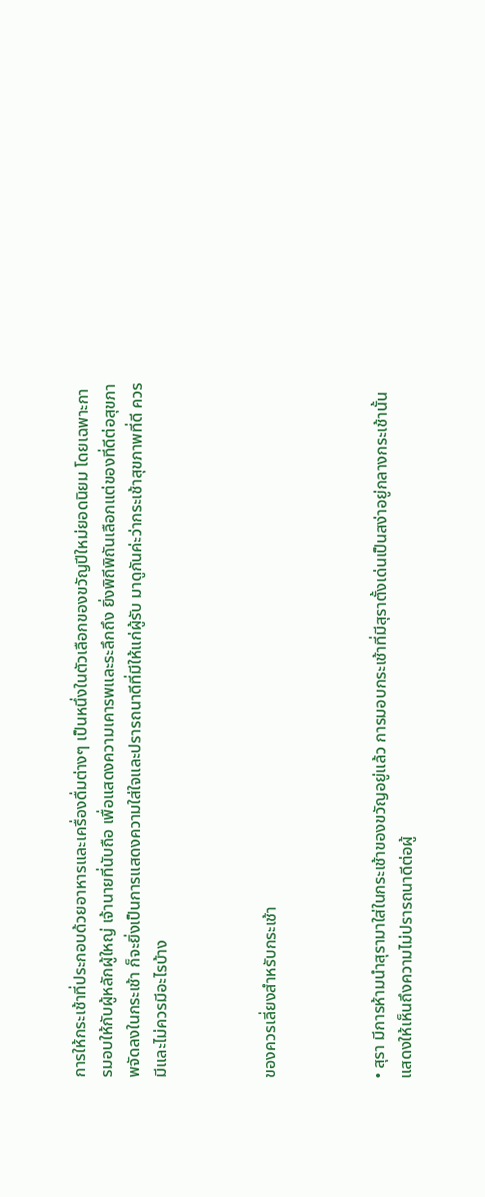การให้กระเช้าที่ประกอบด้วยอาหารและเครื่องดื่มต่างๆ เป็นหนึ่งในตัวเลือกของขวัญปีใหม่ยอดนิยม โดยเฉพาะการมอบให้กับผู้หลักผู้ใหญ่ เจ้านายที่นับถือ เพื่อแสดงความเคารพและระลึกถึง ยิ่งพิถีพิถันเลือกแต่ของที่ดีต่อสุขภาพจัดลงในกระเช้า ก็จะยิ่งเป็นการแสดงความใส่ใจและปรารถนาดีที่มีให้แก่ผู้รับ มาดูกันค่ะว่ากระเช้าสุขภาพที่ดี ควรมีและไม่ควรมีอะไรบ้าง



ของควรเลี่ยงสำหรับกระเช้า



• สุรา มีการห้ามนำสุรามาใส่ในกระเช้าของขวัญอยู่แล้ว การมอบกระเช้าที่มีสุราตั้งเด่นเป็นสง่าอยู่กลางกระเช้านั้น แสดงให้เห็นถึงความไม่ปรารถนาดีต่อผู้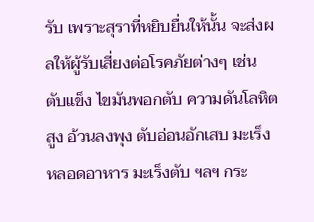รับ เพราะสุราที่หยิบยื่นให้นั้น จะส่งผลให้ผู้รับเสี่ยงต่อโรคภัยต่างๆ เช่น ตับแข็ง ไขมันพอกตับ ความดันโลหิตสูง อ้วนลงพุง ตับอ่อนอักเสบ มะเร็งหลอดอาหาร มะเร็งตับ ฯลฯ กระ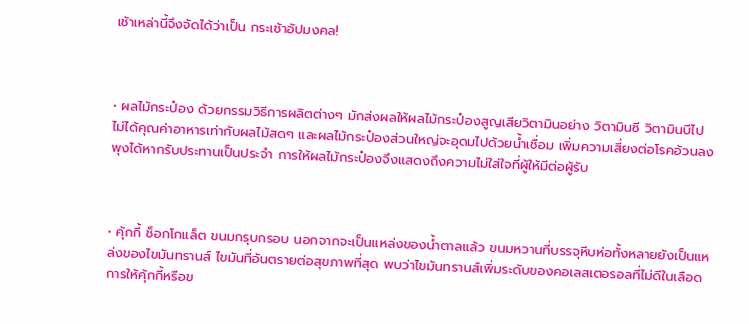เช้าเหล่านี้จึงจัดได้ว่าเป็น กระเช้าอัปมงคล!



• ผลไม้กระป๋อง ด้วยกรรมวิธีการผลิตต่างๆ มักส่งผลให้ผลไม้กระป๋องสูญเสียวิตามินอย่าง วิตามินซี วิตามินบีไป ไม่ได้คุณค่าอาหารเท่ากับผลไม้สดๆ และผลไม้กระป๋องส่วนใหญ่จะอุดมไปด้วยน้ำเชื่อม เพิ่มความเสี่ยงต่อโรคอ้วนลงพุงได้หากรับประทานเป็นประจำ การให้ผลไม้กระป๋องจึงแสดงถึงความไม่ใส่ใจที่ผู้ให้มีต่อผู้รับ



• คุ้กกี้ ช็อกโกแล็ต ขนมกรุบกรอบ นอกจากจะเป็นแหล่งของน้ำตาลแล้ว ขนมหวานที่บรรจุหีบห่อทั้งหลายยังเป็นแหล่งของไขมันทรานส์ ไขมันที่อันตรายต่อสุขภาพที่สุด พบว่าไขมันทรานส์เพิ่มระดับของคอเลสเตอรอลที่ไม่ดีในเลือด การให้คุ้กกี้หรือข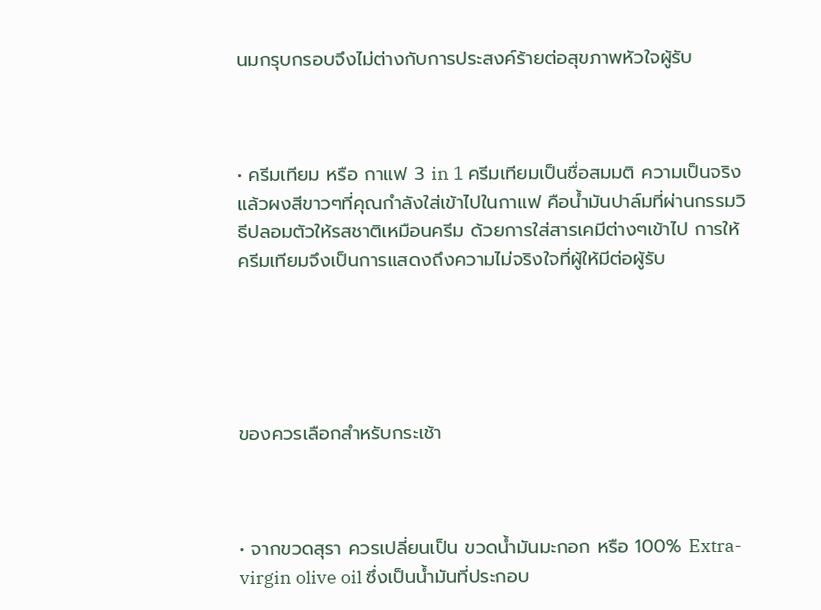นมกรุบกรอบจึงไม่ต่างกับการประสงค์ร้ายต่อสุขภาพหัวใจผู้รับ



• ครีมเทียม หรือ กาแฟ 3 in 1 ครีมเทียมเป็นชื่อสมมติ ความเป็นจริงแล้วผงสีขาวๆที่คุณกำลังใส่เข้าไปในกาแฟ คือน้ำมันปาล์มที่ผ่านกรรมวิธีปลอมตัวให้รสชาติเหมือนครีม ด้วยการใส่สารเคมีต่างๆเข้าไป การให้ครีมเทียมจึงเป็นการแสดงถึงความไม่จริงใจที่ผู้ให้มีต่อผู้รับ





ของควรเลือกสำหรับกระเช้า



• จากขวดสุรา ควรเปลี่ยนเป็น ขวดน้ำมันมะกอก หรือ 100% Extra-virgin olive oil ซึ่งเป็นน้ำมันที่ประกอบ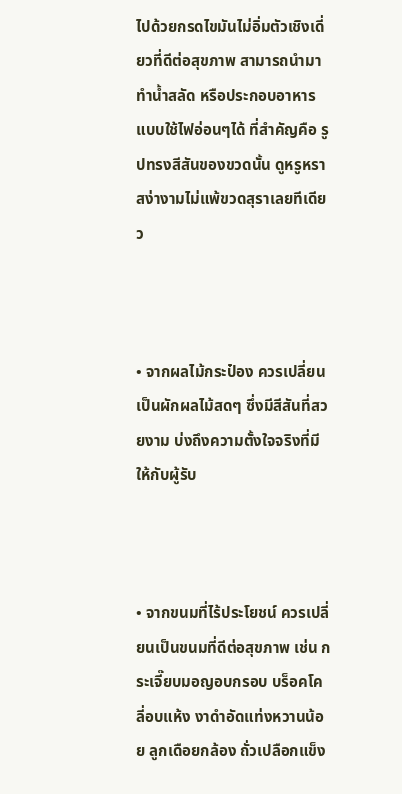ไปด้วยกรดไขมันไม่อิ่มตัวเชิงเดี่ยวที่ดีต่อสุขภาพ สามารถนำมาทำน้ำสลัด หรือประกอบอาหารแบบใช้ไฟอ่อนๆได้ ที่สำคัญคือ รูปทรงสีสันของขวดนั้น ดูหรูหราสง่างามไม่แพ้ขวดสุราเลยทีเดียว



• จากผลไม้กระป๋อง ควรเปลี่ยนเป็นผักผลไม้สดๆ ซึ่งมีสีสันที่สวยงาม บ่งถึงความตั้งใจจริงที่มีให้กับผู้รับ



• จากขนมที่ไร้ประโยชน์ ควรเปลี่ยนเป็นขนมที่ดีต่อสุขภาพ เช่น กระเจี๊ยบมอญอบกรอบ บร็อคโคลี่อบแห้ง งาดำอัดแท่งหวานน้อย ลูกเดือยกล้อง ถั่วเปลือกแข็ง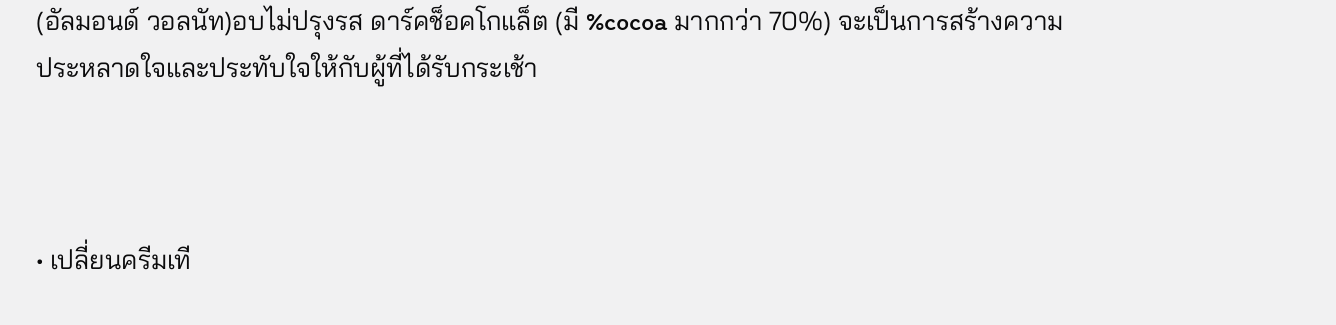(อัลมอนด์ วอลนัท)อบไม่ปรุงรส ดาร์คช็อคโกแล็ต (มี %cocoa มากกว่า 70%) จะเป็นการสร้างความประหลาดใจและประทับใจให้กับผู้ที่ได้รับกระเช้า



• เปลี่ยนครีมเที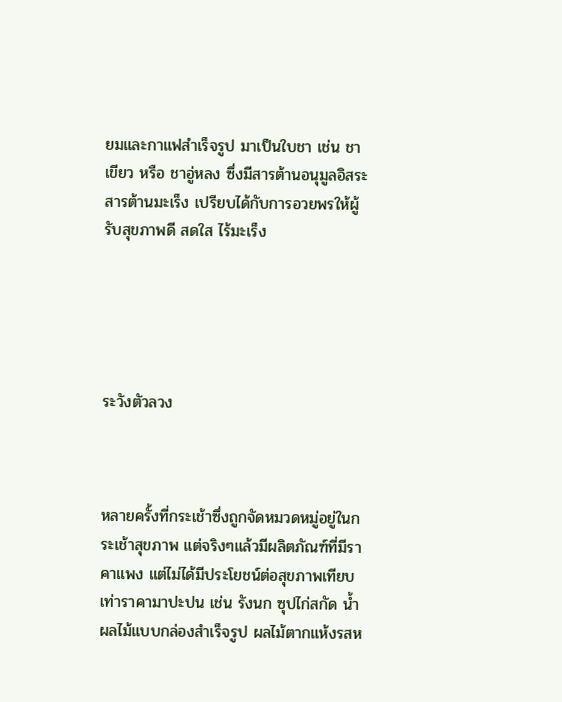ยมและกาแฟสำเร็จรูป มาเป็นใบชา เช่น ชาเขียว หรือ ชาอู่หลง ซึ่งมีสารต้านอนุมูลอิสระ สารต้านมะเร็ง เปรียบได้กับการอวยพรให้ผู้รับสุขภาพดี สดใส ไร้มะเร็ง





ระวังตัวลวง



หลายครั้งที่กระเช้าซึ่งถูกจัดหมวดหมู่อยู่ในกระเช้าสุขภาพ แต่จริงๆแล้วมีผลิตภัณฑ์ที่มีราคาแพง แต่ไม่ได้มีประโยชน์ต่อสุขภาพเทียบเท่าราคามาปะปน เช่น รังนก ซุปไก่สกัด น้ำผลไม้แบบกล่องสำเร็จรูป ผลไม้ตากแห้งรสห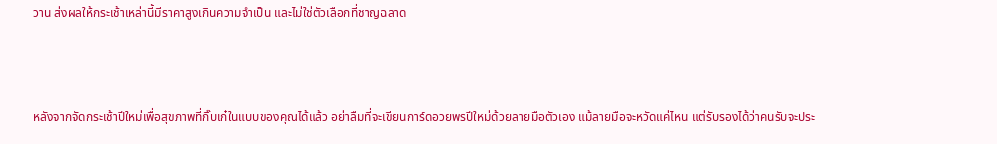วาน ส่งผลให้กระเช้าเหล่านี้มีราคาสูงเกินความจำเป็น และไม่ใช่ตัวเลือกที่ชาญฉลาด



หลังจากจัดกระเช้าปีใหม่เพื่อสุขภาพที่กิ๊บเก๋ในแบบของคุณได้แล้ว อย่าลืมที่จะเขียนการ์ดอวยพรปีใหม่ด้วยลายมือตัวเอง แม้ลายมือจะหวัดแค่ไหน แต่รับรองได้ว่าคนรับจะประ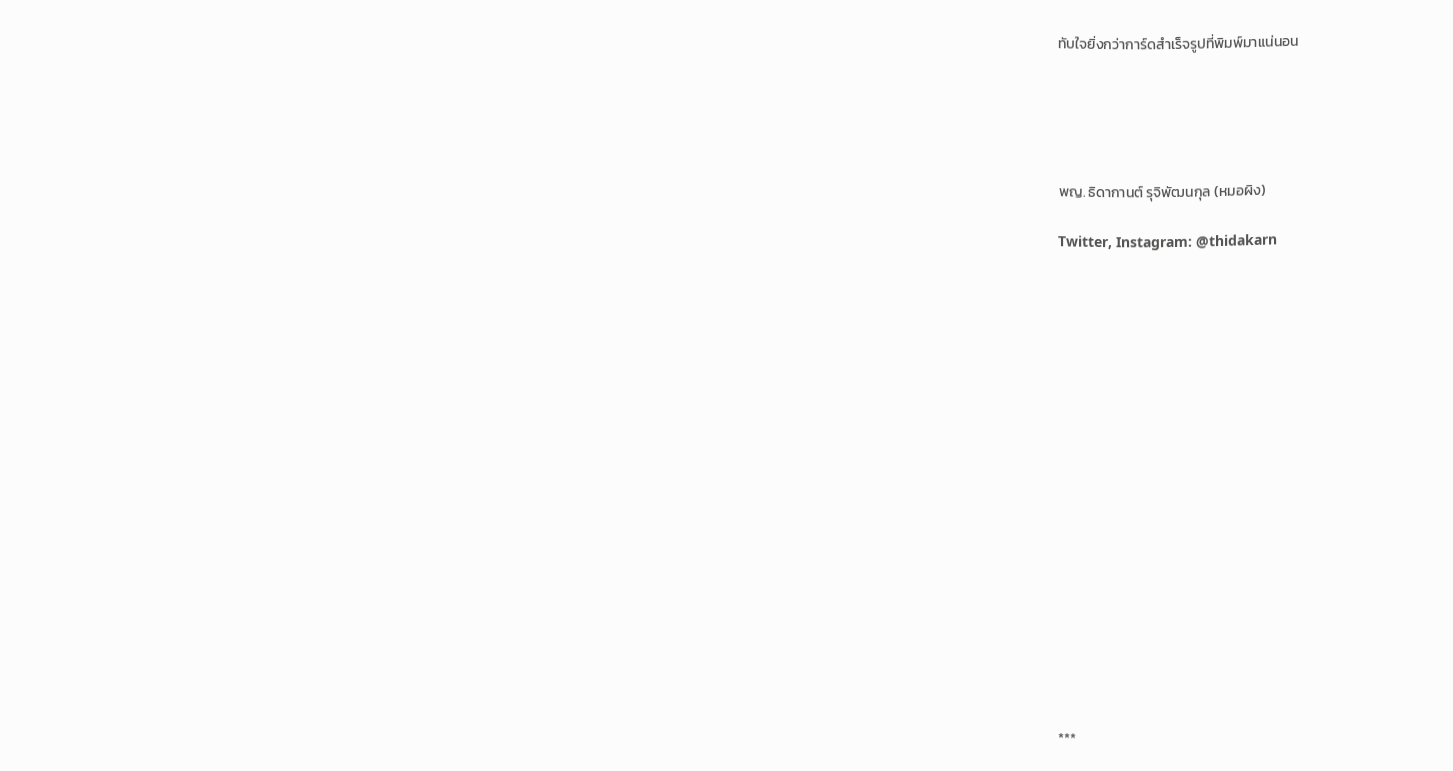ทับใจยิ่งกว่าการ์ดสำเร็จรูปที่พิมพ์มาแน่นอน





พญ. ธิดากานต์ รุจิพัฒนกุล (หมอผิง)

Twitter, Instagram: @thidakarn



















***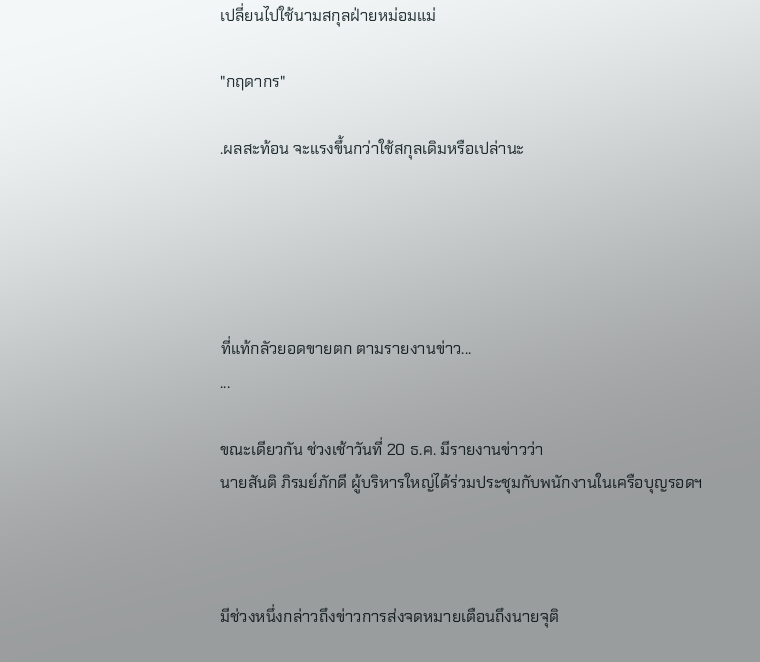เปลี่ยนไปใช้นามสกุลฝ่ายหม่อมแม่

"กฤดากร"

.ผลสะท้อน จะแรงขึ้นกว่าใช้สกุลเดิมหรือเปล่านะ





ที่แท้กลัวยอดขายตก ตามรายงานข่าว...
...

ขณะเดียวกัน ช่วงเช้าวันที่ 20 ธ.ค. มีรายงานข่าวว่า
นายสันติ ภิรมย์ภักดี ผู้บริหารใหญ่ได้ร่วมประชุมกับพนักงานในเครือบุญรอดฯ



มีช่วงหนึ่งกล่าวถึงข่าวการส่งจดหมายเตือนถึงนายจุติ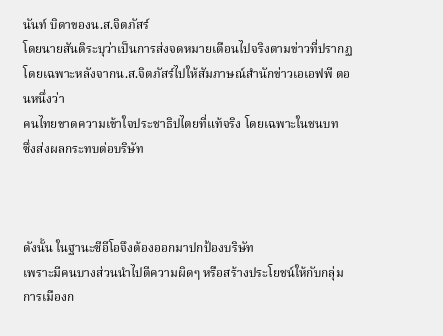นันท์ บิดาของน.ส.จิตภัสร์
โดยนายสันติระบุว่าเป็นการส่งจดหมายเตือนไปจริงตามข่าวที่ปรากฏ
โดยเฉพาะหลังจากน.ส.จิตภัสร์ไปให้สัมภาษณ์สำนักข่าวเอเอฟพี ตอนหนึ่งว่า
คนไทยขาดความเข้าใจประชาธิปไตยที่แท้จริง โดยเฉพาะในชนบท
ซึ่งส่งผลกระทบต่อบริษัท



ดังนั้น ในฐานะซีอีโอจึงต้องออกมาปกป้องบริษัท
เพราะมีคนบางส่วนนำไปตีความผิดๆ หรือสร้างประโยชน์ให้กับกลุ่มการเมืองก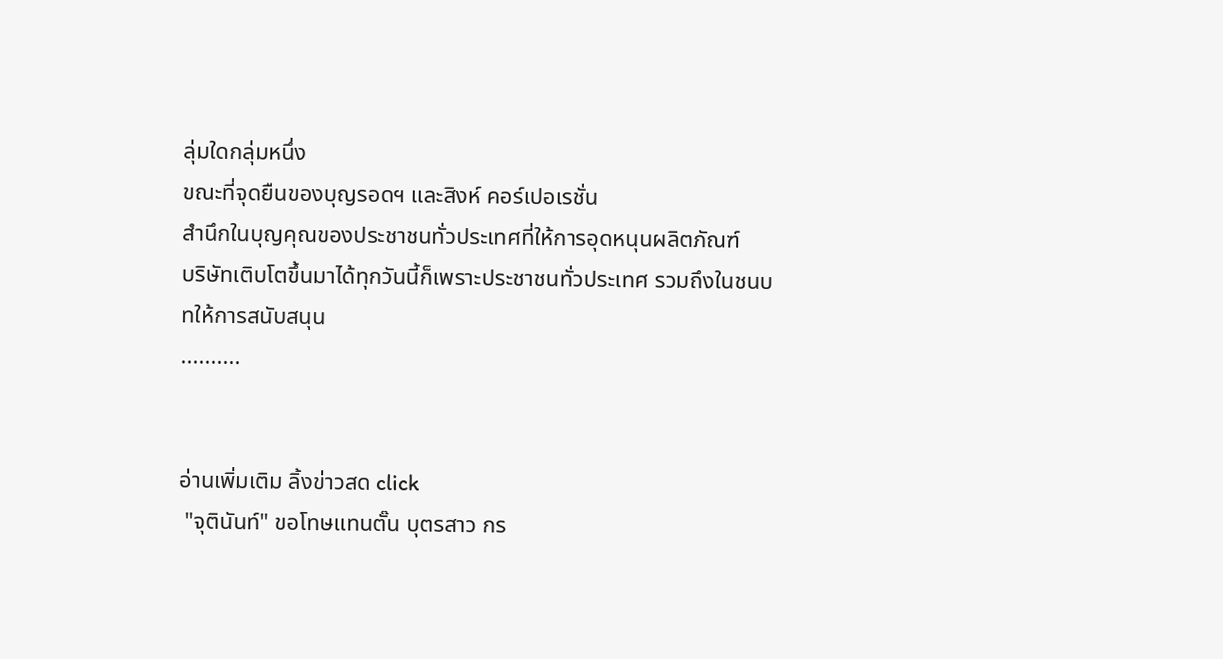ลุ่มใดกลุ่มหนึ่ง
ขณะที่จุดยืนของบุญรอดฯ และสิงห์ คอร์เปอเรชั่น
สำนึกในบุญคุณของประชาชนทั่วประเทศที่ให้การอุดหนุนผลิตภัณฑ์
บริษัทเติบโตขึ้นมาได้ทุกวันนี้ก็เพราะประชาชนทั่วประเทศ รวมถึงในชนบทให้การสนับสนุน
..........


อ่านเพิ่มเติม ลิ้งข่าวสด click
 "จุตินันท์" ขอโทษแทนตั๊น บุตรสาว กร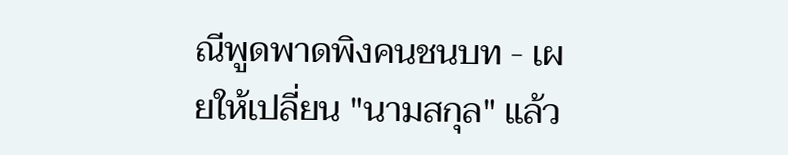ณีพูดพาดพิงคนชนบท - เผยให้เปลี่ยน "นามสกุล" แล้ว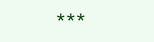***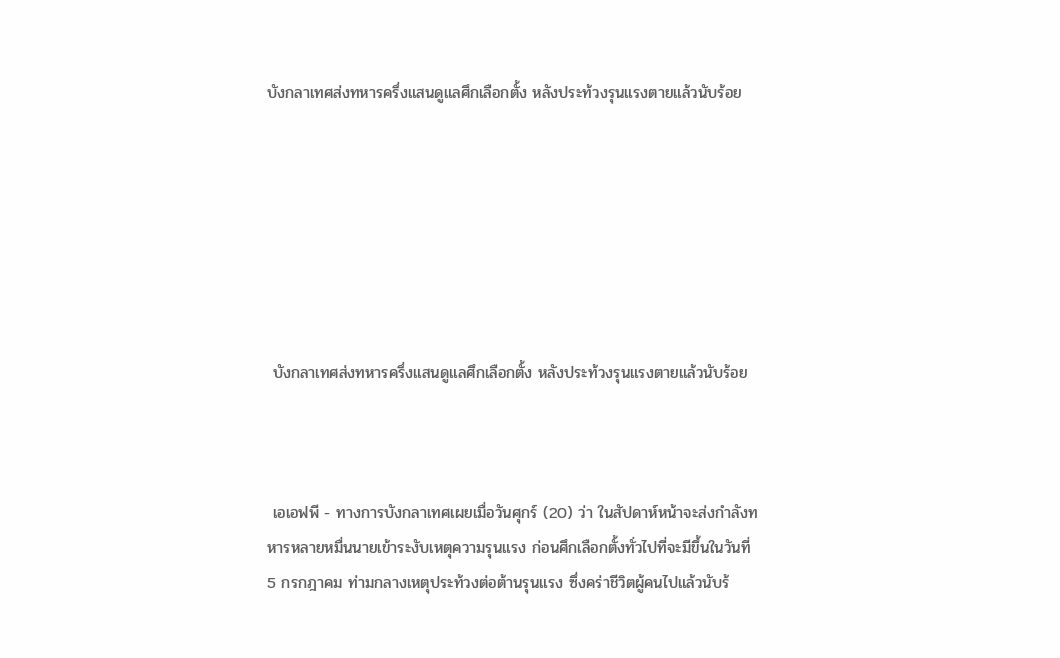บังกลาเทศส่งทหารครึ่งแสนดูแลศึกเลือกตั้ง หลังประท้วงรุนแรงตายแล้วนับร้อย







 บังกลาเทศส่งทหารครึ่งแสนดูแลศึกเลือกตั้ง หลังประท้วงรุนแรงตายแล้วนับร้อย



 เอเอฟพี - ทางการบังกลาเทศเผยเมื่อวันศุกร์ (20) ว่า ในสัปดาห์หน้าจะส่งกำลังทหารหลายหมื่นนายเข้าระงับเหตุความรุนแรง ก่อนศึกเลือกตั้งทั่วไปที่จะมีขึ้นในวันที่ 5 กรกฎาคม ท่ามกลางเหตุประท้วงต่อต้านรุนแรง ซึ่งคร่าชีวิตผู้คนไปแล้วนับร้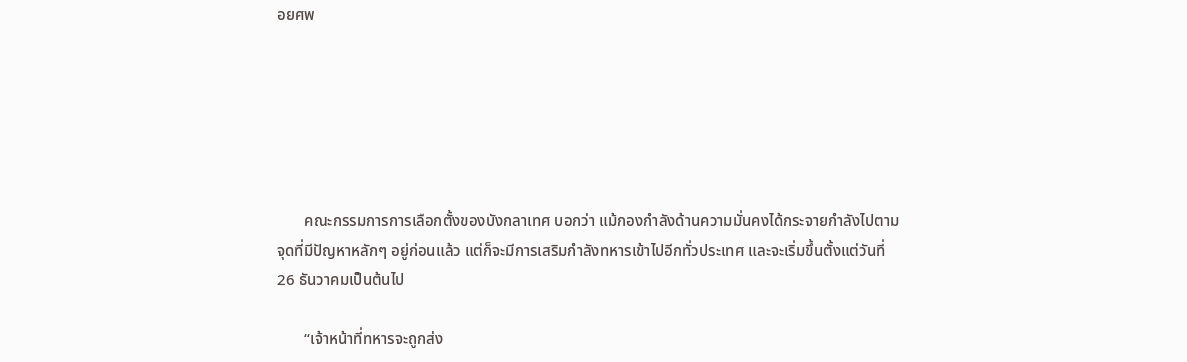อยศพ






       คณะกรรมการการเลือกตั้งของบังกลาเทศ บอกว่า แม้กองกำลังด้านความมั่นคงได้กระจายกำลังไปตามจุดที่มีปัญหาหลักๆ อยู่ก่อนแล้ว แต่ก็จะมีการเสริมกำลังทหารเข้าไปอีกทั่วประเทศ และจะเริ่มขึ้นตั้งแต่วันที่ 26 ธันวาคมเป็นต้นไป

       “เจ้าหน้าที่ทหารจะถูกส่ง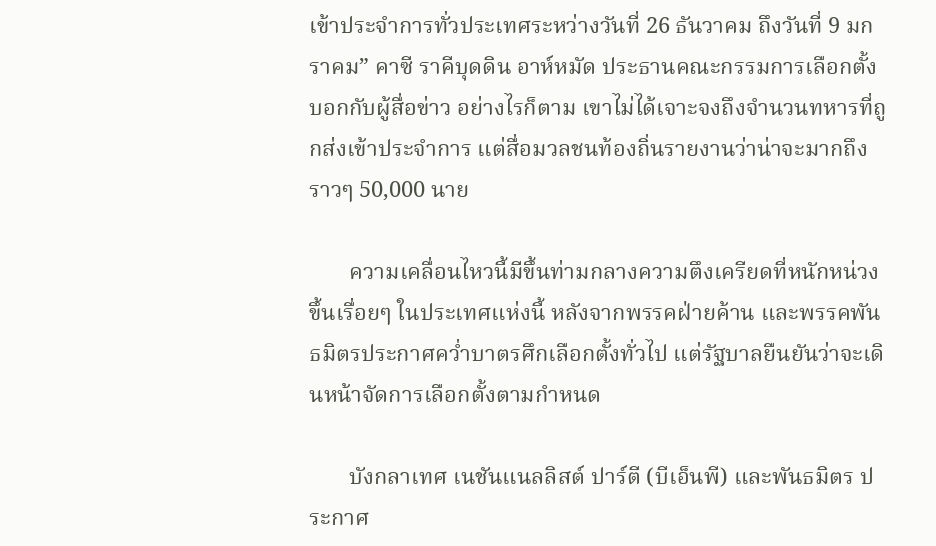เข้าประจำการทั่วประเทศระหว่างวันที่ 26 ธันวาคม ถึงวันที่ 9 มกราคม” คาซี ราคีบุดดิน อาห์หมัด ประธานคณะกรรมการเลือกตั้งบอกกับผู้สื่อข่าว อย่างไรก็ตาม เขาไม่ได้เจาะจงถึงจำนวนทหารที่ถูกส่งเข้าประจำการ แต่สื่อมวลชนท้องถิ่นรายงานว่าน่าจะมากถึงราวๆ 50,000 นาย

       ความเคลื่อนไหวนี้มีขึ้นท่ามกลางความตึงเครียดที่หนักหน่วงขึ้นเรื่อยๆ ในประเทศแห่งนี้ หลังจากพรรคฝ่ายค้าน และพรรคพันธมิตรประกาศคว่ำบาตรศึกเลือกตั้งทั่วไป แต่รัฐบาลยืนยันว่าจะเดินหน้าจัดการเลือกตั้งตามกำหนด

       บังกลาเทศ เนชันแนลลิสต์ ปาร์ตี (บีเอ็นพี) และพันธมิตร ประกาศ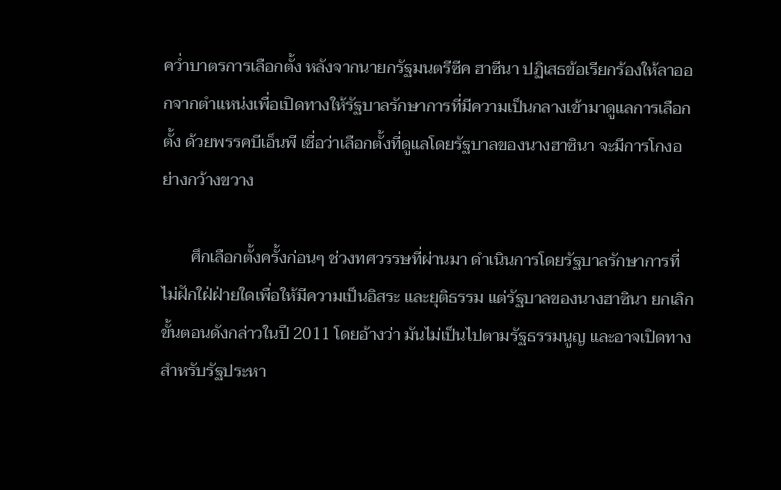คว่ำบาตรการเลือกตั้ง หลังจากนายกรัฐมนตรีซีค ฮาซีนา ปฏิเสธข้อเรียกร้องให้ลาออกจากตำแหน่งเพื่อเปิดทางให้รัฐบาลรักษาการที่มีความเป็นกลางเข้ามาดูแลการเลือกตั้ง ด้วยพรรคบีเอ็นพี เชื่อว่าเลือกตั้งที่ดูแลโดยรัฐบาลของนางฮาซินา จะมีการโกงอย่างกว้างขวาง

       ศึกเลือกตั้งครั้งก่อนๆ ช่วงทศวรรษที่ผ่านมา ดำเนินการโดยรัฐบาลรักษาการที่ไม่ฝักใฝ่ฝ่ายใดเพื่อให้มีความเป็นอิสระ และยุติธรรม แต่รัฐบาลของนางฮาซินา ยกเลิกขั้นตอนดังกล่าวในปี 2011 โดยอ้างว่า มันไม่เป็นไปตามรัฐธรรมนูญ และอาจเปิดทางสำหรับรัฐประหา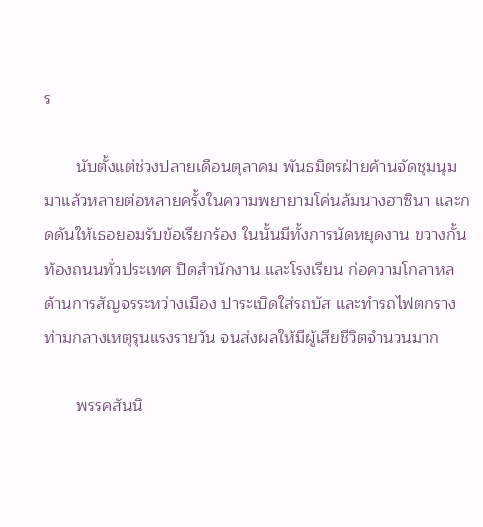ร

       นับตั้งแต่ช่วงปลายเดือนตุลาคม พันธมิตรฝ่ายค้านจัดชุมนุมมาแล้วหลายต่อหลายครั้งในความพยายามโค่นล้มนางฮาซินา และกดดันให้เธอยอมรับข้อเรียกร้อง ในนั้นมีทั้งการนัดหยุดงาน ขวางกั้นท้องถนนทั่วประเทศ ปิดสำนักงาน และโรงเรียน ก่อความโกลาหลด้านการสัญจรระหว่างเมือง ปาระเบิดใส่รถบัส และทำรถไฟตกราง ท่ามกลางเหตุรุนแรงรายวัน จนส่งผลให้มีผู้เสียชีวิตจำนวนมาก

       พรรคสันนิ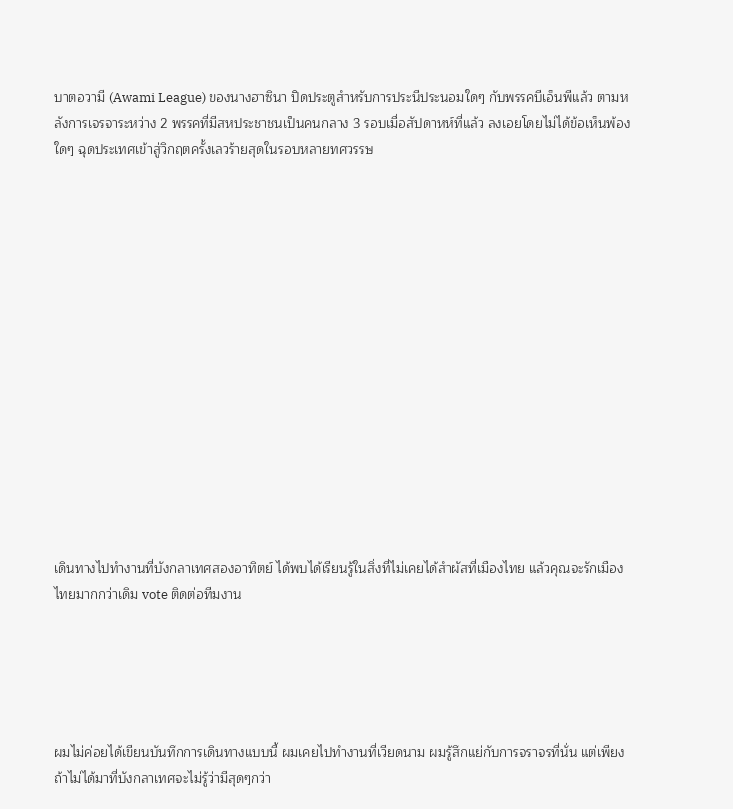บาตอวามี (Awami League) ของนางฮาซินา ปิดประตูสำหรับการประนีประนอมใดๆ กับพรรคบีเอ็นพีแล้ว ตามหลังการเจรจาระหว่าง 2 พรรคที่มีสหประชาชนเป็นคนกลาง 3 รอบเมื่อสัปดาหห์ที่แล้ว ลงเอยโดยไม่ได้ข้อเห็นพ้องใดๆ ฉุดประเทศเข้าสู่วิกฤตครั้งเลวร้ายสุดในรอบหลายทศวรรษ















เดินทางไปทำงานที่บังกลาเทศสองอาทิตย์ ได้พบได้เรียนรู้ในสิ่งที่ไม่เคยได้สำผัสที่เมืองไทย แล้วคุณจะรักเมืองไทยมากกว่าเดิม vote ติดต่อทีมงาน





ผมไม่ค่อยได้เขียนบันทึกการเดินทางแบบนี้ ผมเคยไปทำงานที่เวียดนาม ผมรู้สึกแย่กับการจราจรที่นั่น แต่เพียงถ้าไม่ได้มาที่บังกลาเทศจะไม่รู้ว่ามีสุดๆกว่า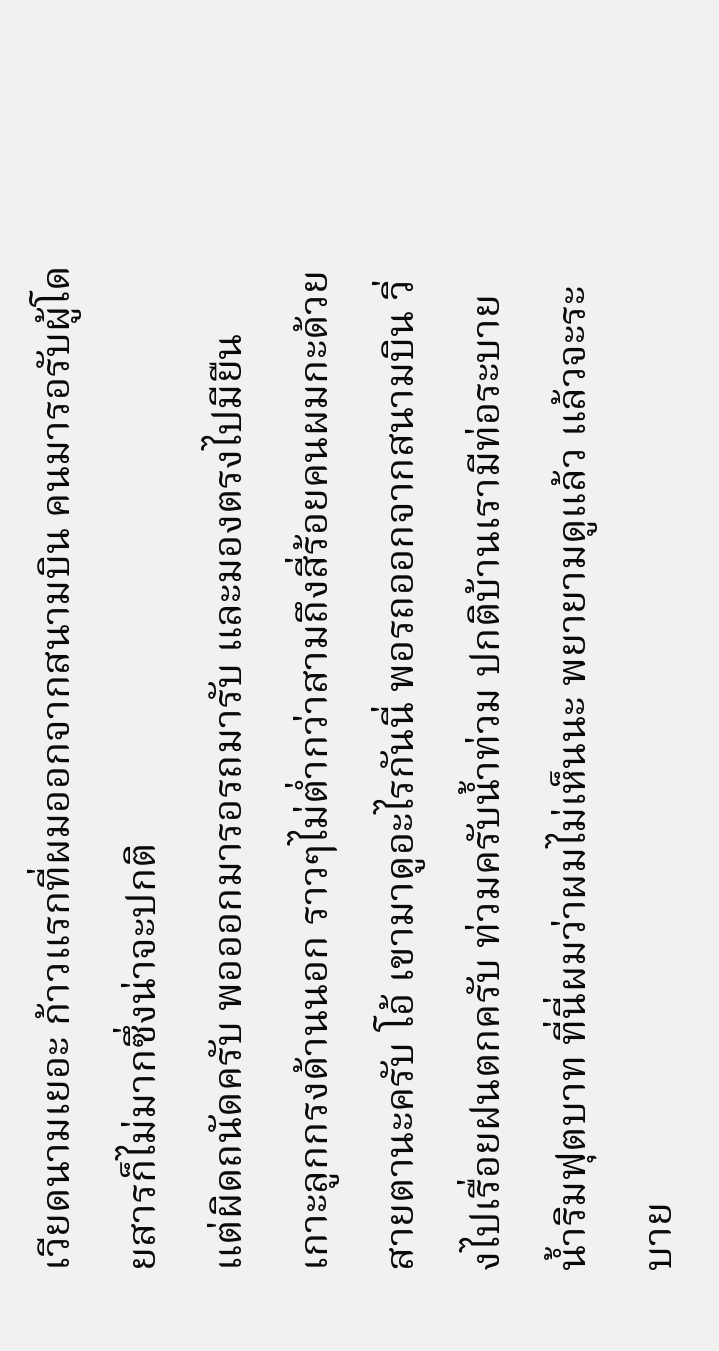เวียดนามเยอะ ก้าวแรกที่ผมออกจากสนามบิน คนมารอรับผู้โดยสารก็ไม่มากซึ่งน่าจะปกติ
แต่ผิดถนัดครับ พอออกมารอรถมารับ และมองตรงไปมียืนเกาะลูกกรงด้านนอก ราวๆไม่ต่ำกว่าสามถึงสี่ร้อยคนผมกะด้วยสายตานะครับ โอ้ เขามาดูอะไรกันนี่ พอรถออกจากสนามบิน วิ่งไปเรื่อยฝนตกครับ ท่วมครับน้ำท่วม ปกติบ้านเรามีท่อระบายน้ำริมฟุตบาท ที่นี่ผมว่าผมไม่เห็นนะ พยายามดูแล้ว แล้วจะระบาย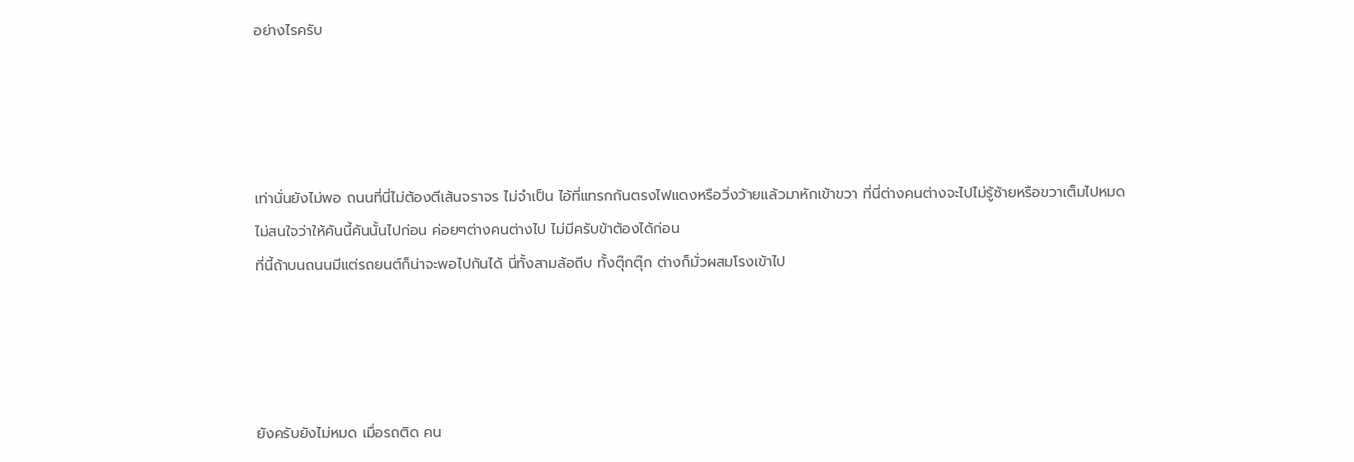อย่างไรครับ




เท่านั่นยังไม่พอ ถนนที่นี่ไม่ต้องตีเส้นจราจร ไม่จำเป็น ไอ้ที่แทรกกันตรงไฟแดงหรือวิ่งว้ายแล้วมาหักเข้าขวา ที่นี่ต่างคนต่างจะไปไม่รู้ซ้ายหรือขวาเต็มไปหมด
ไม่สนใจว่าให้คันนี้คันนั้นไปก่อน ค่อยๆต่างคนต่างไป ไม่มีครับข้าต้องได้ก่อน
ที่นี้ถ้าบนถนนมีแต่รถยนต์ก็น่าจะพอไปกันได้ นี่ทั้งสามล้อถีบ ทั้งตุ๊กตุ๊ก ต่างก็มั่วผสมโรงเข้าไป




ยังครับยังไม่หมด เมื่อรถติด คน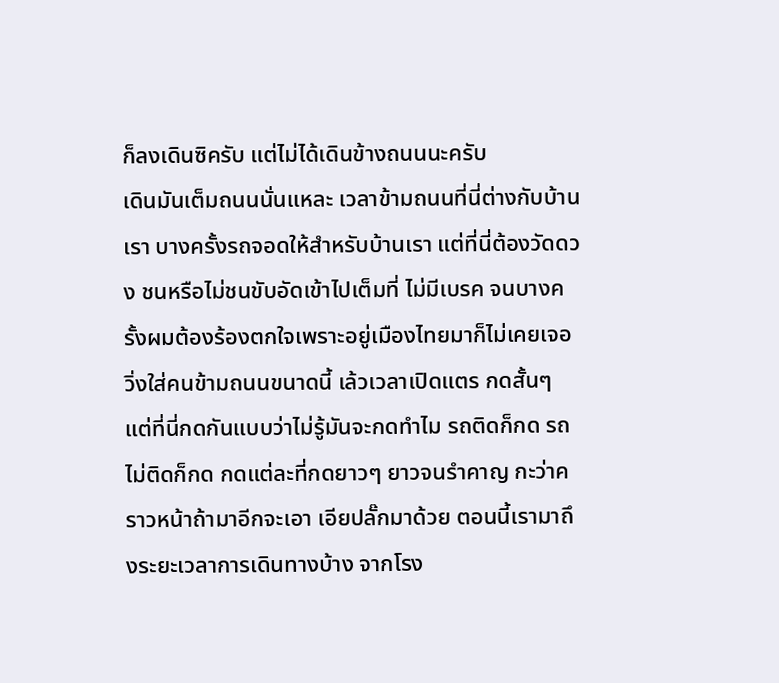ก็ลงเดินซิครับ แต่ไม่ได้เดินข้างถนนนะครับ
เดินมันเต็มถนนนั่นแหละ เวลาข้ามถนนที่นี่ต่างกับบ้านเรา บางครั้งรถจอดให้สำหรับบ้านเรา แต่ที่นี่ต้องวัดดวง ชนหรือไม่ชนขับอัดเข้าไปเต็มที่ ไม่มีเบรค จนบางครั้งผมต้องร้องตกใจเพราะอยู่เมืองไทยมาก็ไม่เคยเจอวิ่งใส่คนข้ามถนนขนาดนี้ เล้วเวลาเปิดแตร กดสั้นๆ แต่ที่นี่กดกันแบบว่าไม่รู้มันจะกดทำไม รถติดก็กด รถไม่ติดก็กด กดแต่ละที่กดยาวๆ ยาวจนรำคาญ กะว่าคราวหน้าถ้ามาอีกจะเอา เอียปลั๊กมาด้วย ตอนนี้เรามาถึงระยะเวลาการเดินทางบ้าง จากโรง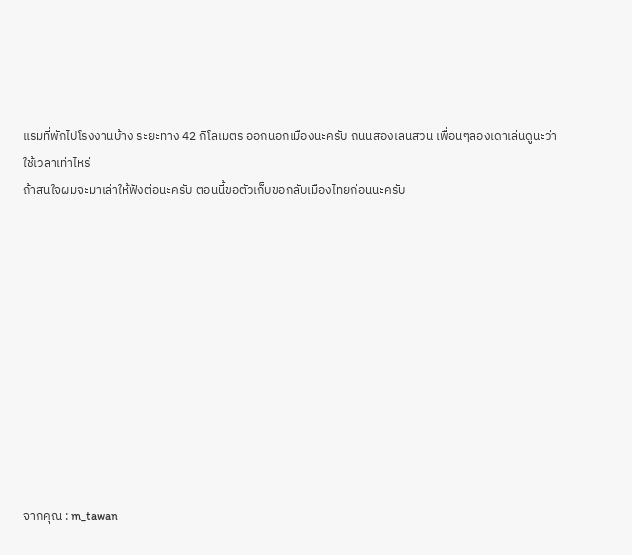แรมที่พักไปโรงงานบ้าง ระยะทาง 42 กิโลเมตร ออกนอกเมืองนะครับ ถนนสองเลนสวน เพื่อนๆลองเดาเล่นดูนะว่าใช้เวลาเท่าไหร่
ถ้าสนใจผมจะมาเล่าให้ฟังต่อนะครับ ตอนนี้ขอตัวเก็บขอกลับเมืองไทยก่อนนะครับ











จากคุณ : m_tawan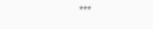***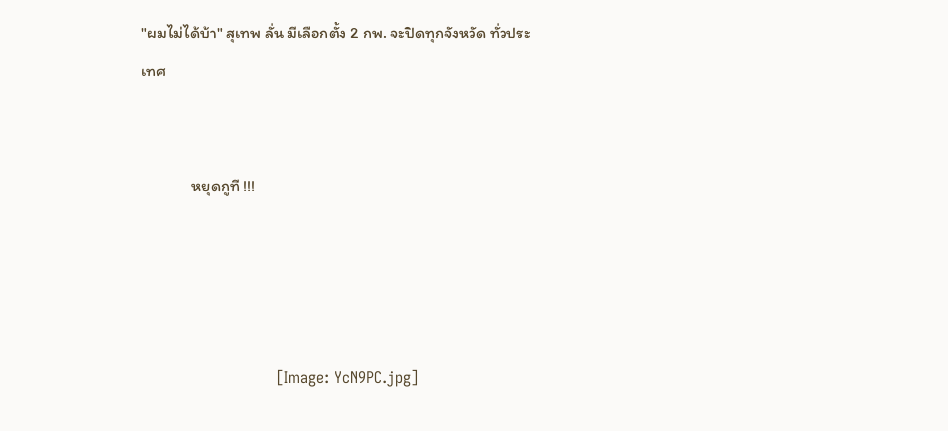"ผมไม่ได้บ้า" สุเทพ ลั่น มีเลือกตั้ง 2 กพ. จะปิดทุกจังหวัด ทั่วประเทศ


              หยุดกูที !!!




                           [Image: YcN9PC.jpg]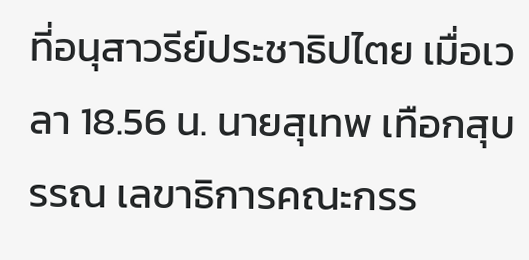ที่อนุสาวรีย์ประชาธิปไตย เมื่อเวลา 18.56 น. นายสุเทพ เทือกสุบรรณ เลขาธิการคณะกรร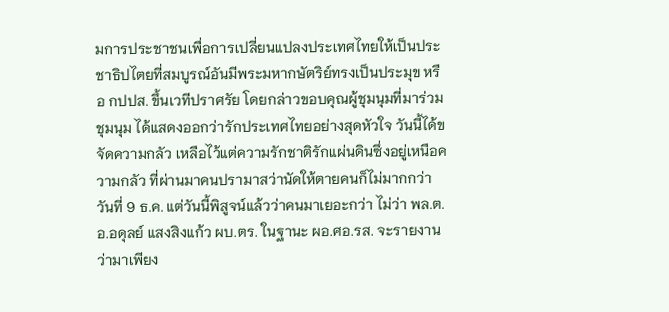มการประชาชนเพื่อการเปลี่ยนแปลงประเทศไทยให้เป็นประชาธิปไตยที่สมบูรณ์อันมีพระมหากษัตริย์ทรงเป็นประมุข หรือ กปปส. ขึ้นเวทีปราศรัย โดยกล่าวขอบคุณผู้ชุมนุมที่มาร่วมชุมนุม ได้แสดงออกว่ารักประเทศไทยอย่างสุดหัวใจ วันนี้ได้ขจัดความกลัว เหลือไว้แต่ความรักชาติรักแผ่นดินซึ่งอยู่เหนือความกลัว ที่ผ่านมาคนปรามาสว่านัดให้ตายคนก็ไม่มากกว่าวันที่ 9 ธ.ค. แต่วันนี้พิสูจน์แล้วว่าคนมาเยอะกว่า ไม่ว่า พล.ต.อ.อดุลย์ แสงสิงแก้ว ผบ.ตร. ในฐานะ ผอ.ศอ.รส. จะรายงานว่ามาเพียง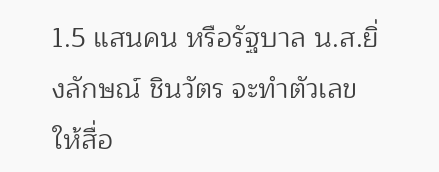1.5 แสนคน หรือรัฐบาล น.ส.ยิ่งลักษณ์ ชินวัตร จะทำตัวเลขให้สื่อ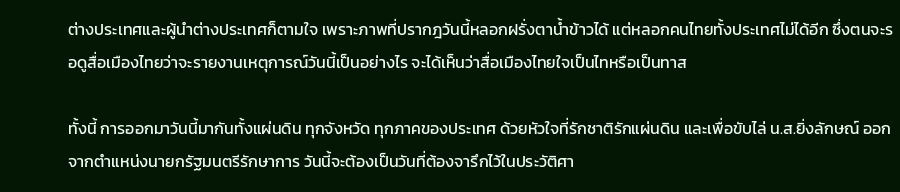ต่างประเทศและผู้นำต่างประเทศก็ตามใจ เพราะภาพที่ปรากฎวันนี้หลอกฝรั่งตาน้ำข้าวได้ แต่หลอกคนไทยทั้งประเทศไม่ได้อีก ซึ่งตนจะรอดูสื่อเมืองไทยว่าจะรายงานเหตุการณ์วันนี้เป็นอย่างไร จะได้เห็นว่าสื่อเมืองไทยใจเป็นไทหรือเป็นทาส

ทั้งนี้ การออกมาวันนี้มากันทั้งแผ่นดิน ทุกจังหวัด ทุกภาคของประเทศ ด้วยหัวใจที่รักชาติรักแผ่นดิน และเพื่อขับไล่ น.ส.ยิ่งลักษณ์ ออกจากตำแหน่งนายกรัฐมนตรีรักษาการ วันนี้จะต้องเป็นวันที่ต้องจารึกไว้ในประวัติศา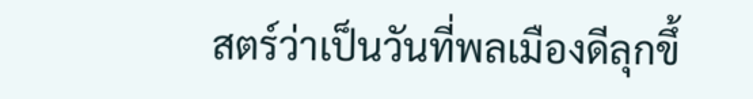สตร์ว่าเป็นวันที่พลเมืองดีลุกขึ้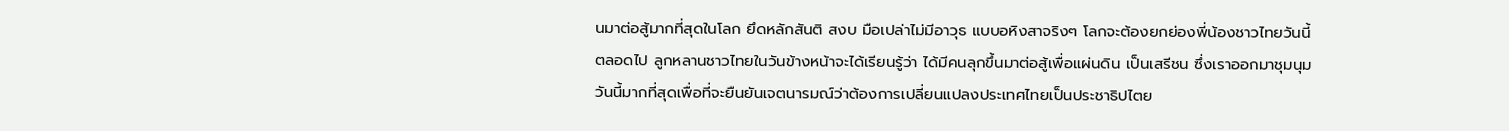นมาต่อสู้มากที่สุดในโลก ยึดหลักสันติ สงบ มือเปล่าไม่มีอาวุธ แบบอหิงสาจริงๆ โลกจะต้องยกย่องพี่น้องชาวไทยวันนี้ตลอดไป ลูกหลานชาวไทยในวันข้างหน้าจะได้เรียนรู้ว่า ได้มีคนลุกขึ้นมาต่อสู้เพื่อแผ่นดิน เป็นเสรีชน ซึ่งเราออกมาชุมนุมวันนี้มากที่สุดเพื่อที่จะยืนยันเจตนารมณ์ว่าต้องการเปลี่ยนแปลงประเทศไทยเป็นประชาธิปไตย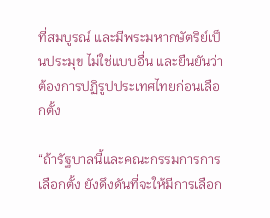ที่สมบูรณ์ และมีพระมหากษัตริย์เป็นประมุข ไม่ใช่แบบอื่น และยืนยันว่าต้องการปฏิรูปประเทศไทยก่อนเลือกตั้ง

“ถ้ารัฐบาลนี้และคณะกรรมการการเลือกตั้ง ยังดึงดันที่จะให้มีการเลือก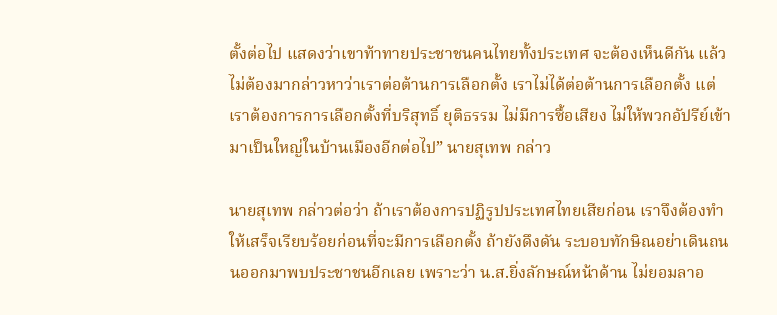ตั้งต่อไป แสดงว่าเขาท้าทายประชาชนคนไทยทั้งประเทศ จะต้องเห็นดีกัน แล้วไม่ต้องมากล่าวหาว่าเราต่อต้านการเลือกตั้ง เราไม่ได้ต่อต้านการเลือกตั้ง แต่เราต้องการการเลือกตั้งที่บริสุทธิ์ ยุติธรรม ไม่มีการซื้อเสียง ไม่ให้พวกอัปรีย์เข้ามาเป็นใหญ่ในบ้านเมืองอีกต่อไป” นายสุเทพ กล่าว

นายสุเทพ กล่าวต่อว่า ถ้าเราต้องการปฏิรูปประเทศไทยเสียก่อน เราจึงต้องทำให้เสร็จเรียบร้อยก่อนที่จะมีการเลือกตั้ง ถ้ายังดึงดัน ระบอบทักษิณอย่าเดินถนนออกมาพบประชาชนอีกเลย เพราะว่า น.ส.ยิ่งลักษณ์หน้าด้าน ไม่ยอมลาอ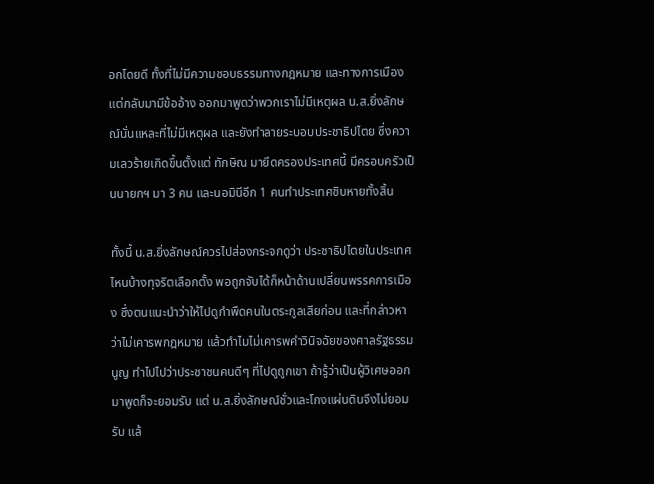อกโดยดี ทั้งที่ไม่มีความชอบธรรมทางกฎหมาย และทางการเมือง แต่กลับมามีข้ออ้าง ออกมาพูดว่าพวกเราไม่มีเหตุผล น.ส.ยิ่งลักษณ์นั่นแหละที่ไม่มีเหตุผล และยังทำลายระบอบประชาธิปไตย ซึ่งความเลวร้ายเกิดขึ้นตั้งแต่ ทักษิณ มายึดครองประเทศนี้ มีครอบครัวเป็นนายกฯ มา 3 คน และนอมินีอีก 1 คนทำประเทศชิบหายทั้งสิ้น

ทั้งนี้ น.ส.ยิ่งลักษณ์ควรไปส่องกระจกดูว่า ประชาธิปไตยในประเทศไหนบ้างทุจริตเลือกตั้ง พอถูกจับได้ก็หน้าด้านเปลี่ยนพรรคการเมือง ซึ่งตนแนะนำว่าให้ไปดูกำพืดคนในตระกูลเสียก่อน และที่กล่าวหาว่าไม่เคารพกฎหมาย แล้วทำไมไม่เคารพคำวินิจฉัยของศาลรัฐธรรมนูญ ทำไปไปว่าประชาชนคนดีๆ ที่ไปดูถูกเขา ถ้ารู้ว่าเป็นผู้วิเศษออกมาพูดก็จะยอมรับ แต่ น.ส.ยิ่งลักษณ์ชั่วและโกงแผ่นดินจึงไม่ยอมรับ แล้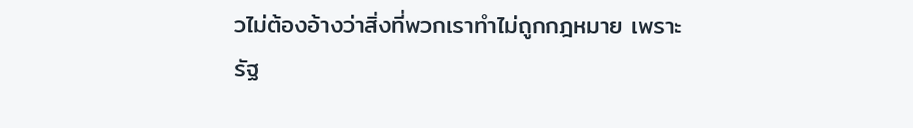วไม่ต้องอ้างว่าสิ่งที่พวกเราทำไม่ถูกกฎหมาย เพราะรัฐ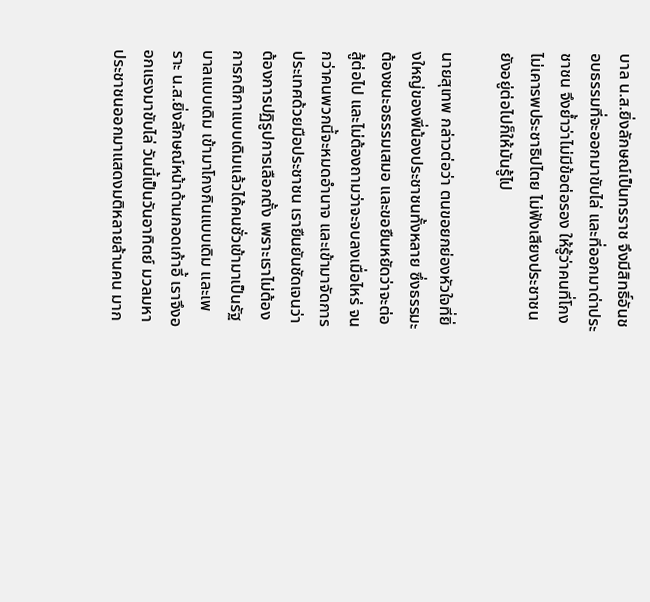บาล น.ส.ยิ่งลักษณ์เป็นทรราช จึงมีสิทธิ์อันชอบธรรมที่จะออกมาขับไล่ และที่ออกมาด่าประชาชน จึงย้ำว่าไม่มีข้อต่อรอง ให้รู้ว่าคนที่โกง ไม่เคารพประชาธิปไตย ไม่ฟังเสียงประชาชน ยังอยู่ต่อไปก็ให้มันรู้ไป

นายสุเทพ กล่าวต่อว่า ตนขอยกย่องหัวใจที่ยิ่งใหญ่ของพี่น้องประชาชนทั้งหลาย ซึ่งธรรมะต้องชนะอธรรมเสมอ และขอยืนหยัดว่าจะต่อสู้ต่อไป และไม่ต้องถามว่าจะจบลงเมื่อไหร่ จนกว่าคนพวกนี้จะหมดอำนาจ และเข้ามาจัดการประเทศด้วยมือประชาชน เรายืนยันชัดเจนว่าต้องการปฏิรูปการเลือกตั้ง เพราะเราไม่ต้องการกติกาแบบเดิมแล้วได้คนชั่วเข้ามาเป็นรัฐบาลแบบเดิม เข้ามาโกงกินแบบเดิม และเพราะ น.ส.ยิ่งลักษณ์หน้าด้านกอดเก้าอี้ เราจึงออกแรงมาขับไล่ วันนี้เป็นวันอาทิตย์ มวลมหาประชาชนออกมาแสดงมติหลายล้านคน มาก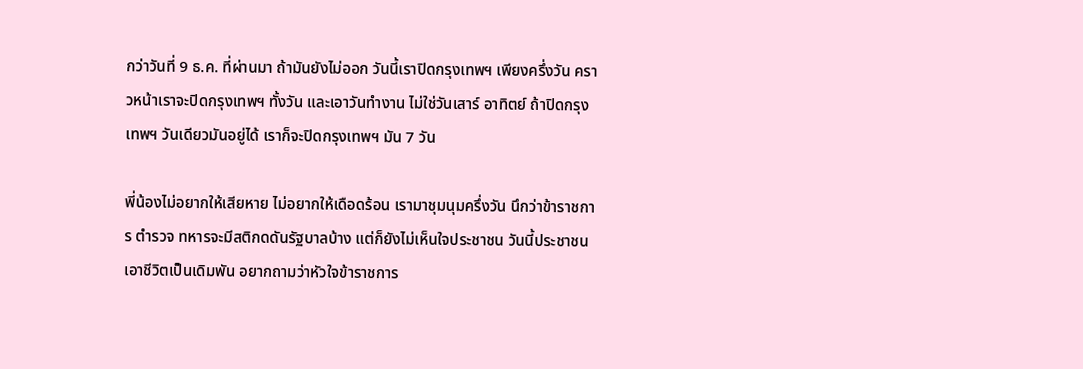กว่าวันที่ 9 ธ.ค. ที่ผ่านมา ถ้ามันยังไม่ออก วันนี้เราปิดกรุงเทพฯ เพียงครึ่งวัน คราวหน้าเราจะปิดกรุงเทพฯ ทั้งวัน และเอาวันทำงาน ไม่ใช่วันเสาร์ อาทิตย์ ถ้าปิดกรุงเทพฯ วันเดียวมันอยู่ได้ เราก็จะปิดกรุงเทพฯ มัน 7 วัน

พี่น้องไม่อยากให้เสียหาย ไม่อยากให้เดือดร้อน เรามาชุมนุมครึ่งวัน นึกว่าข้าราชการ ตำรวจ ทหารจะมีสติกดดันรัฐบาลบ้าง แต่ก็ยังไม่เห็นใจประชาชน วันนี้ประชาชนเอาชีวิตเป็นเดิมพัน อยากถามว่าหัวใจข้าราชการ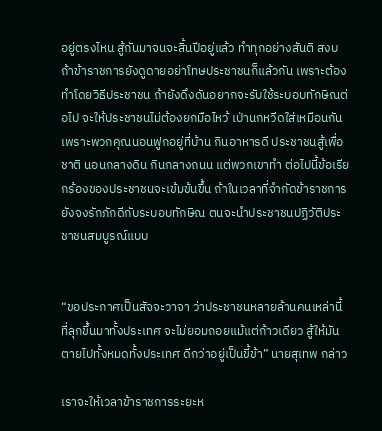อยู่ตรงไหน สู้กันมาจนจะสิ้นปีอยู่แล้ว ทำทุกอย่างสันติ สงบ ถ้าข้าราชการยังดูดายอย่าโทษประชาชนก็แล้วกัน เพราะต้องทำโดยวิธีประชาชน ถ้ายังดึงดันอยากจะรับใช้ระบอบทักษิณต่อไป จะให้ประชาชนไม่ต้องยกมือไหว้ เป่านกหวีดใส่เหมือนกัน เพราะพวกคุณนอนฟูกอยู่ที่บ้าน กินอาหารดี ประชาชนสู้เพื่อชาติ นอนกลางดิน กินกลางถนน แต่พวกเขาทำ ต่อไปนี้ข้อเรียกร้องของประชาชนจะเข้มข้นขึ้น ถ้าในเวลาที่จำกัดข้าราชการยังจงรักภักดีกับระบอบทักษิณ ตนจะนำประชาชนปฏิวัติประชาชนสมบูรณ์แบบ


“ขอประกาศเป็นสัจจะวาจา ว่าประชาชนหลายล้านคนเหล่านี้ ที่ลุกขึ้นมาทั้งประเทศ จะไม่ยอมถอยแม้แต่ก้าวเดียว สู้ให้มันตายไปทั้งหมดทั้งประเทศ ดีกว่าอยู่เป็นขี้ข้า” นายสุเทพ กล่าว

เราจะให้เวลาข้าราชการระยะห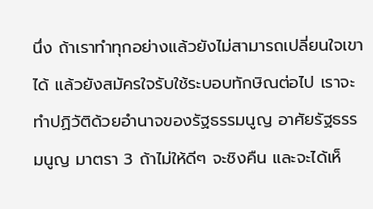นึ่ง ถ้าเราทำทุกอย่างแล้วยังไม่สามารถเปลี่ยนใจเขาได้ แล้วยังสมัครใจรับใช้ระบอบทักษิณต่อไป เราจะทำปฏิวัติด้วยอำนาจของรัฐธรรมนูญ อาศัยรัฐธรรมนูญ มาตรา 3 ถ้าไม่ให้ดีๆ จะชิงคืน และจะได้เห็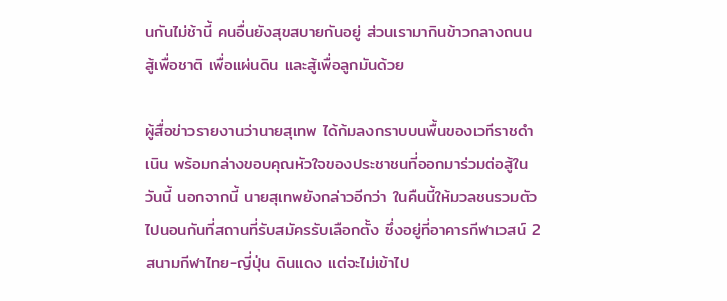นกันไม่ช้านี้ คนอื่นยังสุขสบายกันอยู่ ส่วนเรามากินข้าวกลางถนน สู้เพื่อชาติ เพื่อแผ่นดิน และสู้เพื่อลูกมันด้วย

ผู้สื่อข่าวรายงานว่านายสุเทพ ได้ก้มลงกราบบนพื้นของเวทีราชดำเนิน พร้อมกล่างขอบคุณหัวใจของประชาชนที่ออกมาร่วมต่อสู้ในวันนี้ นอกจากนี้ นายสุเทพยังกล่าวอีกว่า ในคืนนี้ให้มวลชนรวมตัวไปนอนกันที่สถานที่รับสมัครรับเลือกตั้ง ซึ่งอยู่ที่อาคารกีฬาเวสน์ 2 สนามกีฬาไทย-ญี่ปุ่น ดินแดง แต่จะไม่เข้าไป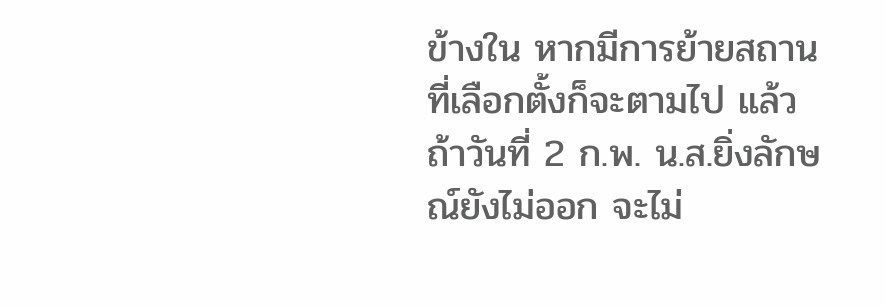ข้างใน หากมีการย้ายสถานที่เลือกตั้งก็จะตามไป แล้วถ้าวันที่ 2 ก.พ. น.ส.ยิ่งลักษณ์ยังไม่ออก จะไม่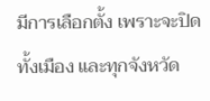มีการเลือกตั้ง เพราะจะปิดทั้งเมือง และทุกจังหวัด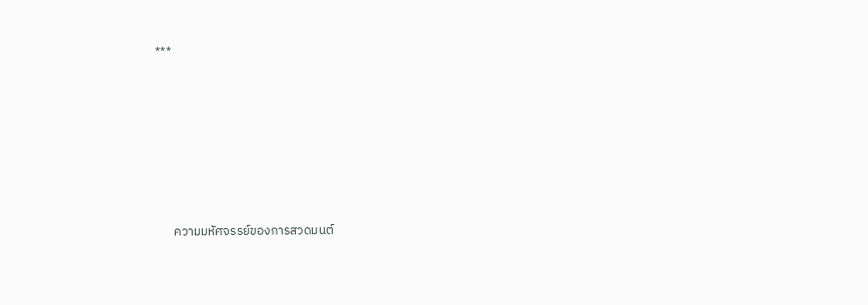***









      ความมหัศจรรย์ของการสวดมนต์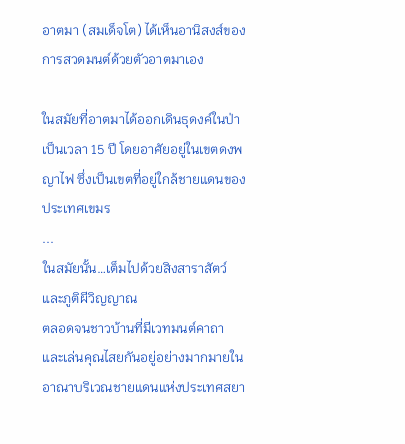อาตมา (สมเด็จโต) ได้เห็นอานิสงส์ของการสวดมนต์ด้วยตัวอาตมาเอง

ในสมัยที่อาตมาได้ออกเดินธุดงค์ในป่าเป็นเวลา 15 ปี โดยอาศัยอยู่ในเขตดงพญาไฟ ซึ่งเป็นเขตที่อยู่ใกล้ชายแดนของประเทศเขมร
...
ในสมัยนั้น…เต็มไปด้วยสิงสาราสัตว์ และภูติผีวิญญาณ
ตลอดจนชาวบ้านที่มีเวทมนต์คาถา และเล่นคุณไสยกันอยู่อย่างมากมายในอาณาบริเวณชายแดนแห่งประเทศสยา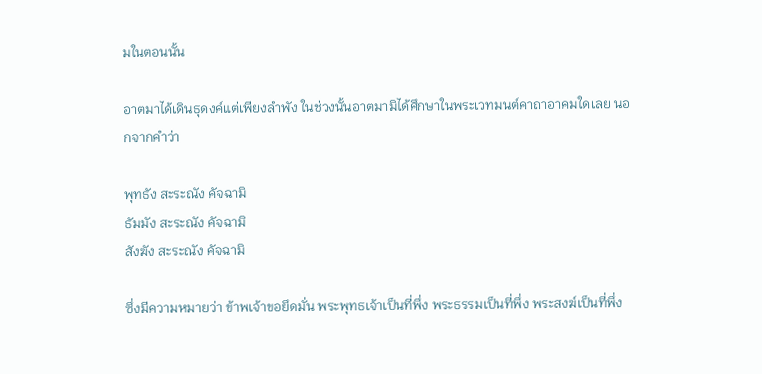มในตอนนั้น

อาตมาได้เดินธุดงค์แต่เพียงลำพัง ในช่วงนั้นอาตมามิได้ศึกษาในพระเวทมนต์คาถาอาคมใดเลย นอกจากคำว่า

พุทธัง สะระณัง คัจฉามิ
ธัมมัง สะระณัง คัจฉามิ
สังฆัง สะระณัง คัจฉามิ

ซึ่งมีความหมายว่า ข้าพเจ้าขอยึดมั่น พระพุทธเจ้าเป็นที่พึ่ง พระธรรมเป็นที่พึ่ง พระสงฆ์เป็นที่พึ่ง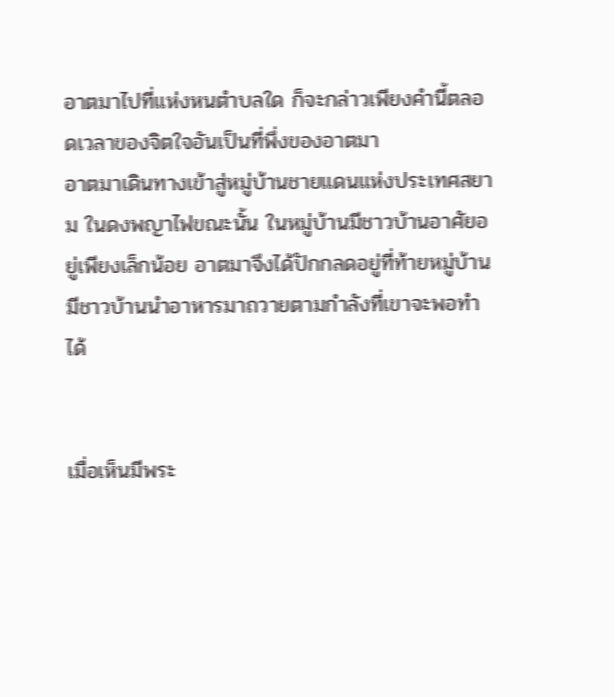อาตมาไปที่แห่งหนตำบลใด ก็จะกล่าวเพียงคำนี้ตลอดเวลาของจิตใจอันเป็นที่พึ่งของอาตมา
อาตมาเดินทางเข้าสู่หมู่บ้านชายแดนแห่งประเทศสยาม ในดงพญาไฟขณะนั้น ในหมู่บ้านมีชาวบ้านอาศัยอยู่เพียงเล็กน้อย อาตมาจึงได้ปักกลดอยู่ที่ท้ายหมู่บ้าน มีชาวบ้านนำอาหารมาถวายตามกำลังที่เขาจะพอทำได้


เมื่อเห็นมีพระ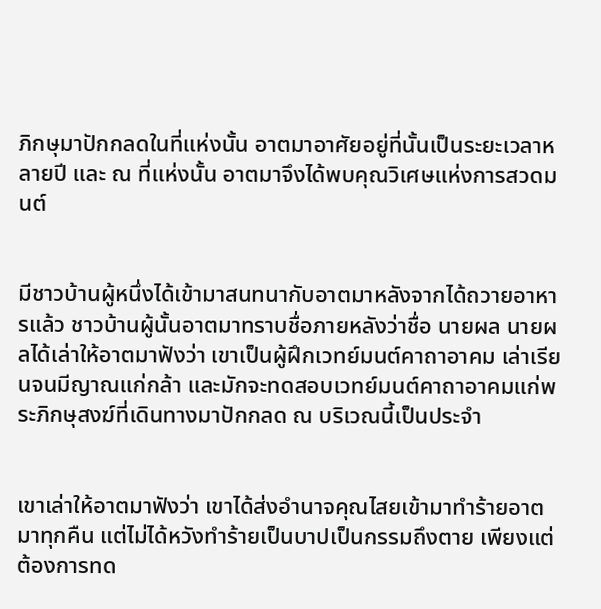ภิกษุมาปักกลดในที่แห่งนั้น อาตมาอาศัยอยู่ที่นั้นเป็นระยะเวลาหลายปี และ ณ ที่แห่งนั้น อาตมาจึงได้พบคุณวิเศษแห่งการสวดมนต์


มีชาวบ้านผู้หนึ่งได้เข้ามาสนทนากับอาตมาหลังจากได้ถวายอาหารแล้ว ชาวบ้านผู้นั้นอาตมาทราบชื่อภายหลังว่าชื่อ นายผล นายผลได้เล่าให้อาตมาฟังว่า เขาเป็นผู้ฝึกเวทย์มนต์คาถาอาคม เล่าเรียนจนมีญาณแก่กล้า และมักจะทดสอบเวทย์มนต์คาถาอาคมแก่พระภิกษุสงฆ์ที่เดินทางมาปักกลด ณ บริเวณนี้เป็นประจำ


เขาเล่าให้อาตมาฟังว่า เขาได้ส่งอำนาจคุณไสยเข้ามาทำร้ายอาตมาทุกคืน แต่ไม่ได้หวังทำร้ายเป็นบาปเป็นกรรมถึงตาย เพียงแต่ต้องการทด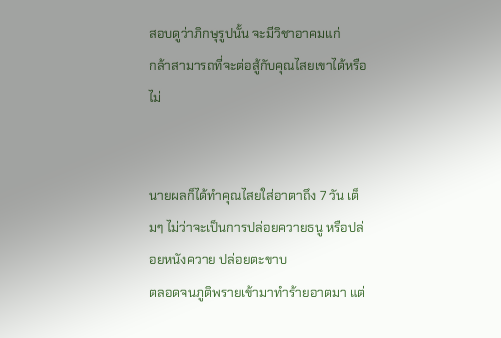สอบดูว่าภิกษุรูปนั้น จะมีวิชาอาคมแก่
กล้าสามารถที่จะต่อสู้กับคุณไสยเขาได้หรือไม่


นายผลก็ได้ทำคุณไสยใส่อาตาถึง 7 วัน เต็มๆ ไม่ว่าจะเป็นการปล่อยควายธนู หรือปล่อยหนังควาย ปล่อยตะขาบ
ตลอดจนภูติพรายเข้ามาทำร้ายอาตมา แต่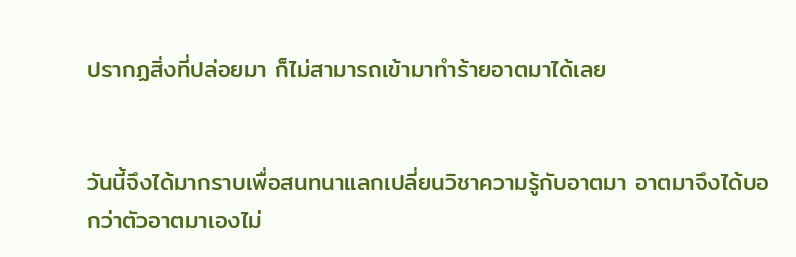ปรากฏสิ่งที่ปล่อยมา ก็ไม่สามารถเข้ามาทำร้ายอาตมาได้เลย


วันนี้จึงได้มากราบเพื่อสนทนาแลกเปลี่ยนวิชาความรู้กับอาตมา อาตมาจึงได้บอกว่าตัวอาตมาเองไม่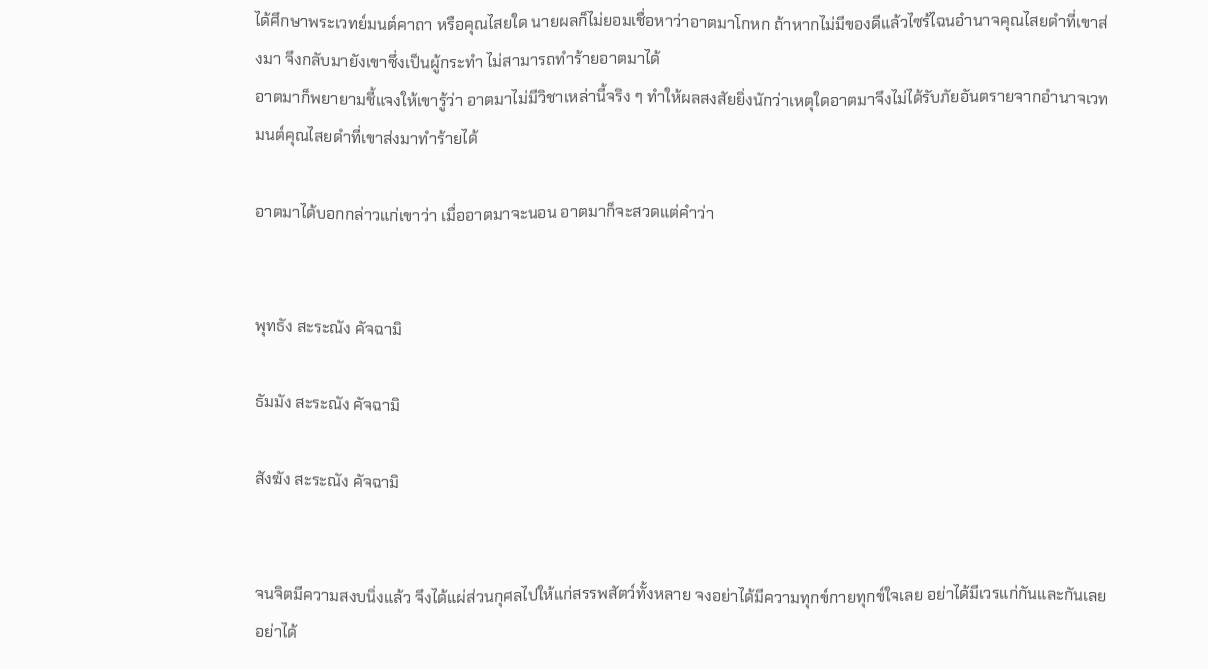ได้ศึกษาพระเวทย์มนต์คาถา หรือคุณไสยใด นายผลก็ไม่ยอมเชื่อหาว่าอาตมาโกหก ถ้าหากไม่มีของดีแล้วไซร้ไฉนอำนาจคุณไสยดำที่เขาส่งมา จึงกลับมายังเขาซึ่งเป็นผู้กระทำ ไม่สามารถทำร้ายอาตมาได้
อาตมาก็พยายามชี้แจงให้เขารู้ว่า อาตมาไม่มีวิชาเหล่านี้จริง ๆ ทำให้ผลสงสัยยิ่งนักว่าเหตุใดอาตมาจึงไม่ได้รับภัยอันตรายจากอำนาจเวทมนต์คุณไสยดำที่เขาส่งมาทำร้ายได้

อาตมาได้บอกกล่าวแก่เขาว่า เมื่ออาตมาจะนอน อาตมาก็จะสวดแต่คำว่า


พุทธัง สะระณัง คัจฉามิ

ธัมมัง สะระณัง คัจฉามิ

สังฆัง สะระณัง คัจฉามิ


จนจิตมีความสงบนิ่งแล้ว จึงได้แผ่ส่วนกุศลไปให้แก่สรรพสัตว์ทั้งหลาย จงอย่าได้มีความทุกข์กายทุกข์ใจเลย อย่าได้มีเวรแก่กันและกันเลย อย่าได้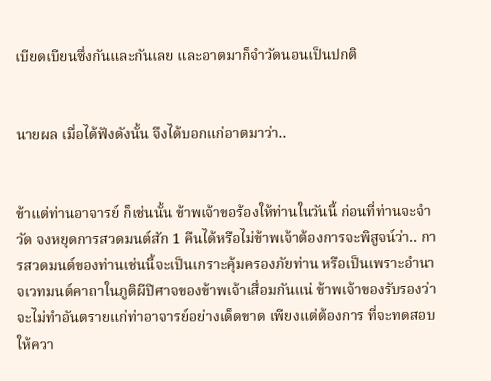เบียดเบียนซึ่งกันและกันเลย และอาตมาก็จำวัดนอนเป็นปกติ


นายผล เมื่อได้ฟังดังนั้น จึงได้บอกแก่อาตมาว่า..


ข้าแต่ท่านอาจารย์ ก็เช่นนั้น ข้าพเจ้าขอร้องให้ท่านในวันนี้ ก่อนที่ท่านจะจำวัด จงหยุดการสวดมนต์สัก 1 คืนได้หรือไม่ข้าพเจ้าต้องการจะพิสูจน์ว่า.. การสวดมนต์ของท่านเช่นนี้จะเป็นเกราะคุ้มครองภัยท่าน หรือเป็นเพราะอำนาจเวทมนต์คาถาในภูติผีปิศาจของข้าพเจ้าเสื่อมกันแน่ ข้าพเจ้าของรับรองว่า จะไม่ทำอันตรายแก่ท่าอาจารย์อย่างเด็ดขาด เพียงแต่ต้องการ ที่จะทดสอบให้ควา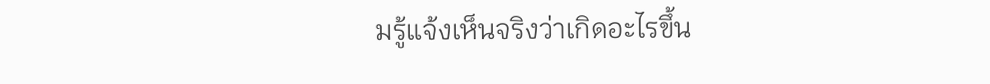มรู้แจ้งเห็นจริงว่าเกิดอะไรขึ้น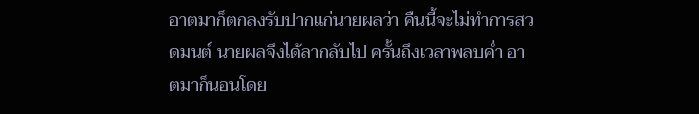อาตมาก็ตกลงรับปากแก่นายผลว่า คืนนี้จะไม่ทำการสวดมนต์ นายผลจึงได้ลากลับไป ครั้นถึงเวลาพลบค่ำ อาตมาก็นอนโดย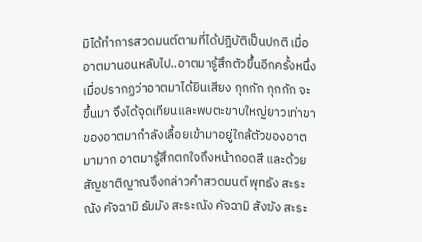มิได้ทำการสวดมนต์ตามที่ได้ปฎิบัติเป็นปกติ เมื่ออาตมานอนหลับไป..อาตมารู้สึกตัวขึ้นอีกครั้งหนึ่ง เมื่อปรากฏว่าอาตมาได้ยินเสียง กุกกัก กุกกัก จะขึ้นมา จึงได้จุดเทียนและพบตะขาบใหญ่ยาวเท่าขาของอาตมากำลังเลื้อยเข้ามาอยู่ใกล้ตัวของอาตมามาก อาตมารู้สึกตกใจถึงหน้าถอดสี และด้วยสัญชาติญาณจึงกล่าวคำสวดมนต์ พุทธัง สะระณัง คัจฉามิ ธัมมัง สะระณัง คัจฉามิ สังฆัง สะระ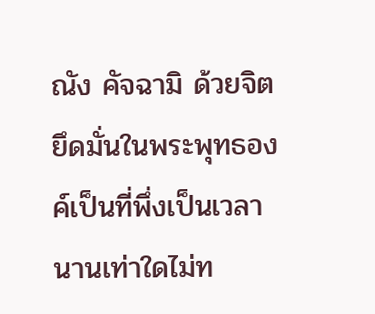ณัง คัจฉามิ ด้วยจิตยึดมั่นในพระพุทธองค์เป็นที่พึ่งเป็นเวลานานเท่าใดไม่ท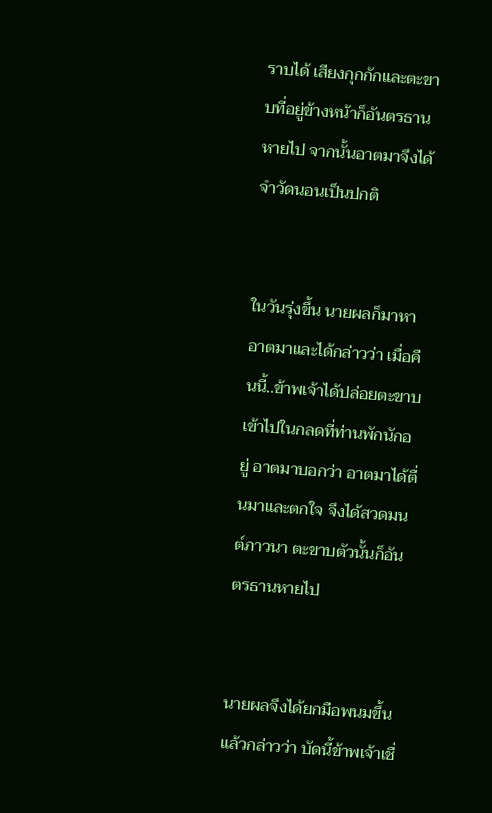ราบได้ เสียงกุกกักและตะขาบที่อยู่ข้างหน้าก็อันตรธานหายไป จากนั้นอาตมาจึงได้จำวัดนอนเป็นปกติ


ในวันรุ่งขึ้น นายผลก็มาหาอาตมาและได้กล่าวว่า เมื่อคืนนี้..ข้าพเจ้าได้ปล่อยตะขาบเข้าไปในกลดที่ท่านพักนักอยู่ อาตมาบอกว่า อาตมาได้ตื่นมาและตกใจ จึงได้สวดมนต์ภาวนา ตะขาบตัวนั้นก็อันตรธานหายไป


นายผลจึงได้ยกมือพนมขึ้น แล้วกล่าวว่า บัดนี้ข้าพเจ้าเชื่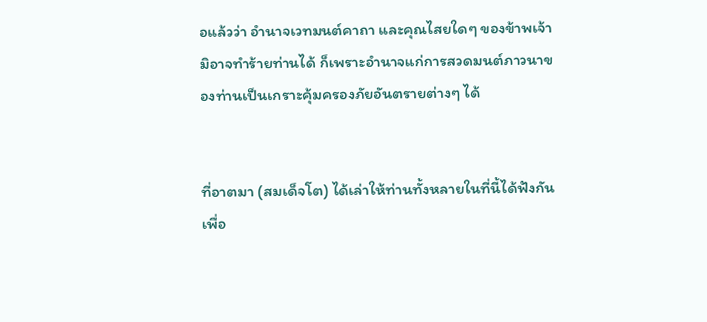อแล้วว่า อำนาจเวทมนต์คาถา และคุณไสยใดๆ ของข้าพเจ้ามิอาจทำร้ายท่านได้ ก็เพราะอำนาจแก่การสวดมนต์ภาวนาของท่านเป็นเกราะคุ้มครองภัยอันตรายต่างๆ ได้


ที่อาตมา (สมเด็จโต) ได้เล่าให้ท่านทั้งหลายในที่นี้ได้ฟังกัน เพื่อ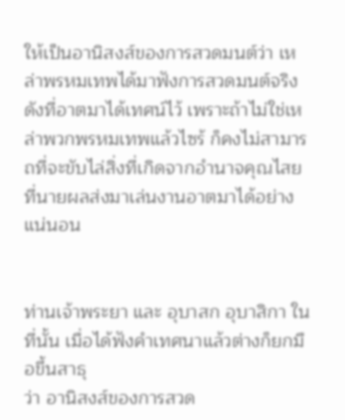ให้เป็นอานิสงส์ของการสวดมนต์ว่า เหล่าพรหมเทพได้มาฟังการสวดมนต์จริงดังที่อาตมาได้เทศน์ไว้ เพราะถ้าไม่ใช่เหล่าพวกพรหมเทพแล้วไซร้ ก็คงไม่สามารถที่จะขับไล่สิ่งที่เกิดจากอำนาจคุณไสย ที่นายผลส่งมาเล่นงานอาตมาได้อย่างแน่นอน


ท่านเจ้าพระยา และ อุบาสก อุบาสิกา ในที่นั้น เมื่อได้ฟังคำเทศนาแล้วต่างก็ยกมือขึ้นสาธุ
ว่า อานิสงส์ของการสวด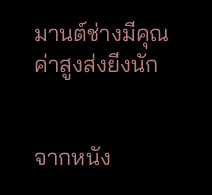มานต์ช่างมีคุณค่าสูงส่งยีงนัก


จากหนัง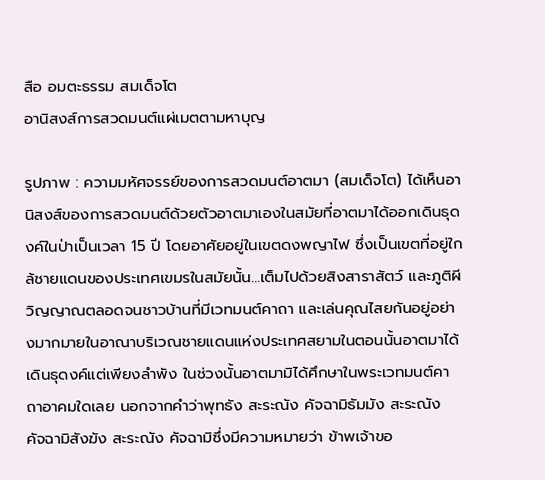สือ อมตะธรรม สมเด็จโต
อานิสงส์การสวดมนต์แผ่เมตตามหาบุญ

รูปภาพ : ความมหัศจรรย์ของการสวดมนต์อาตมา (สมเด็จโต) ได้เห็นอานิสงส์ของการสวดมนต์ด้วยตัวอาตมาเองในสมัยที่อาตมาได้ออกเดินธุดงค์ในป่าเป็นเวลา 15 ปี โดยอาศัยอยู่ในเขตดงพญาไฟ ซึ่งเป็นเขตที่อยู่ใกล้ชายแดนของประเทศเขมรในสมัยนั้น…เต็มไปด้วยสิงสาราสัตว์ และภูติผีวิญญาณตลอดจนชาวบ้านที่มีเวทมนต์คาถา และเล่นคุณไสยกันอยู่อย่างมากมายในอาณาบริเวณชายแดนแห่งประเทศสยามในตอนนั้นอาตมาได้เดินธุดงค์แต่เพียงลำพัง ในช่วงนั้นอาตมามิได้ศึกษาในพระเวทมนต์คาถาอาคมใดเลย นอกจากคำว่าพุทธัง สะระณัง คัจฉามิธัมมัง สะระณัง คัจฉามิสังฆัง สะระณัง คัจฉามิซึ่งมีความหมายว่า ข้าพเจ้าขอ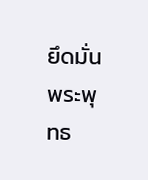ยึดมั่น พระพุทธ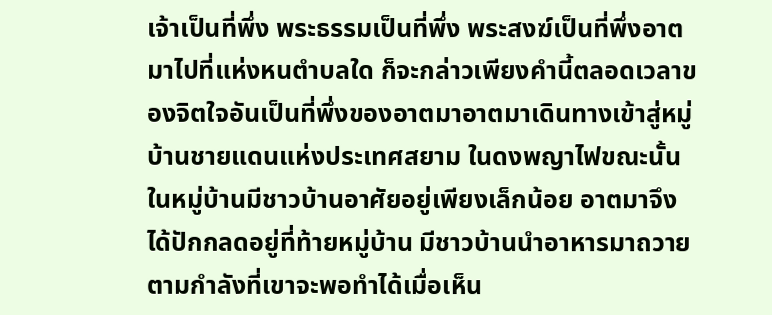เจ้าเป็นที่พึ่ง พระธรรมเป็นที่พึ่ง พระสงฆ์เป็นที่พึ่งอาตมาไปที่แห่งหนตำบลใด ก็จะกล่าวเพียงคำนี้ตลอดเวลาของจิตใจอันเป็นที่พึ่งของอาตมาอาตมาเดินทางเข้าสู่หมู่บ้านชายแดนแห่งประเทศสยาม ในดงพญาไฟขณะนั้น ในหมู่บ้านมีชาวบ้านอาศัยอยู่เพียงเล็กน้อย อาตมาจึงได้ปักกลดอยู่ที่ท้ายหมู่บ้าน มีชาวบ้านนำอาหารมาถวายตามกำลังที่เขาจะพอทำได้เมื่อเห็น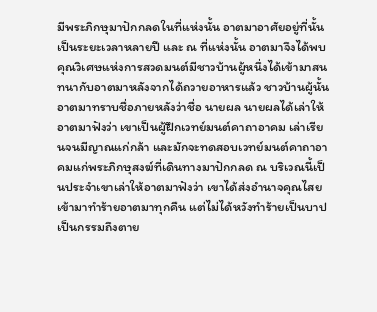มีพระภิกษุมาปักกลดในที่แห่งนั้น อาตมาอาศัยอยู่ที่นั้นเป็นระยะเวลาหลายปี และ ณ ที่แห่งนั้น อาตมาจึงได้พบคุณวิเศษแห่งการสวดมนต์มีชาวบ้านผู้หนึ่งได้เข้ามาสนทนากับอาตมาหลังจากได้ถวายอาหารแล้ว ชาวบ้านผู้นั้นอาตมาทราบชื่อภายหลังว่าชื่อ นายผล นายผลได้เล่าให้อาตมาฟังว่า เขาเป็นผู้ฝึกเวทย์มนต์คาถาอาคม เล่าเรียนจนมีญาณแก่กล้า และมักจะทดสอบเวทย์มนต์คาถาอาคมแก่พระภิกษุสงฆ์ที่เดินทางมาปักกลด ณ บริเวณนี้เป็นประจำเขาเล่าให้อาตมาฟังว่า เขาได้ส่งอำนาจคุณไสยเข้ามาทำร้ายอาตมาทุกคืน แต่ไม่ได้หวังทำร้ายเป็นบาปเป็นกรรมถึงตาย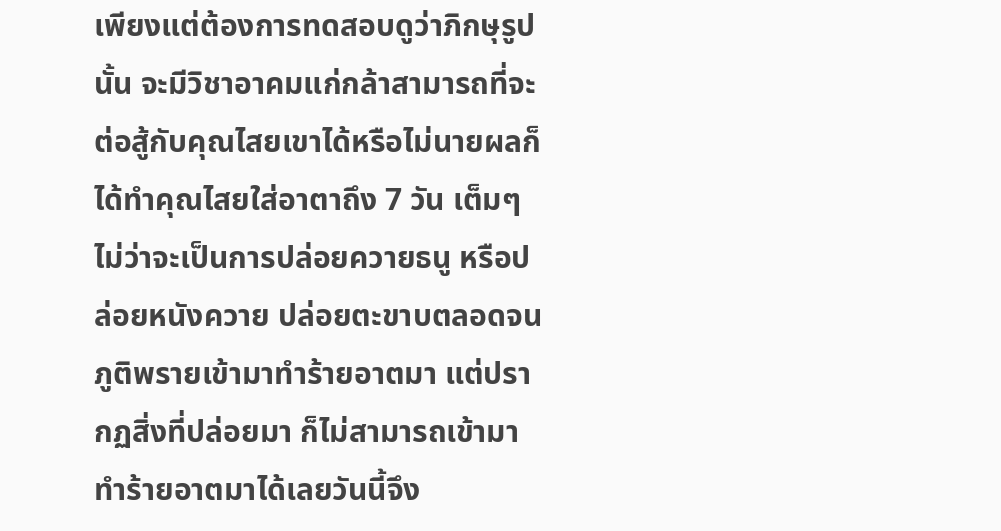เพียงแต่ต้องการทดสอบดูว่าภิกษุรูปนั้น จะมีวิชาอาคมแก่กล้าสามารถที่จะต่อสู้กับคุณไสยเขาได้หรือไม่นายผลก็ได้ทำคุณไสยใส่อาตาถึง 7 วัน เต็มๆ ไม่ว่าจะเป็นการปล่อยควายธนู หรือปล่อยหนังควาย ปล่อยตะขาบตลอดจนภูติพรายเข้ามาทำร้ายอาตมา แต่ปรากฏสิ่งที่ปล่อยมา ก็ไม่สามารถเข้ามาทำร้ายอาตมาได้เลยวันนี้จึง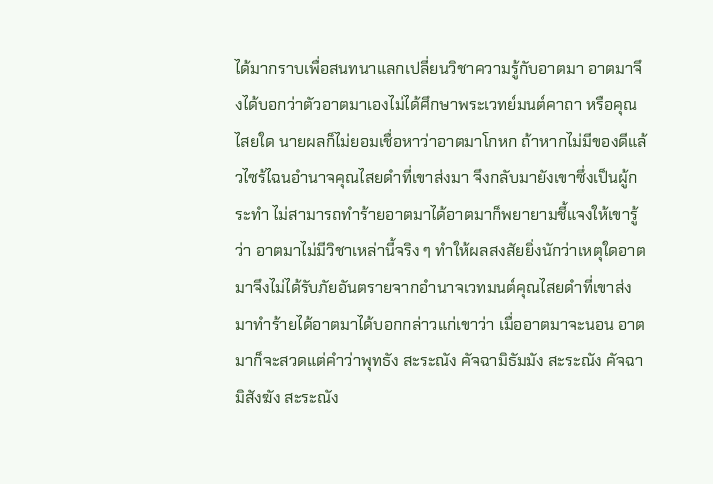ได้มากราบเพื่อสนทนาแลกเปลี่ยนวิชาความรู้กับอาตมา อาตมาจึงได้บอกว่าตัวอาตมาเองไม่ได้ศึกษาพระเวทย์มนต์คาถา หรือคุณไสยใด นายผลก็ไม่ยอมเชื่อหาว่าอาตมาโกหก ถ้าหากไม่มีของดีแล้วไซร้ไฉนอำนาจคุณไสยดำที่เขาส่งมา จึงกลับมายังเขาซึ่งเป็นผู้กระทำ ไม่สามารถทำร้ายอาตมาได้อาตมาก็พยายามชี้แจงให้เขารู้ว่า อาตมาไม่มีวิชาเหล่านี้จริง ๆ ทำให้ผลสงสัยยิ่งนักว่าเหตุใดอาตมาจึงไม่ได้รับภัยอันตรายจากอำนาจเวทมนต์คุณไสยดำที่เขาส่งมาทำร้ายได้อาตมาได้บอกกล่าวแก่เขาว่า เมื่ออาตมาจะนอน อาตมาก็จะสวดแต่คำว่าพุทธัง สะระณัง คัจฉามิธัมมัง สะระณัง คัจฉามิสังฆัง สะระณัง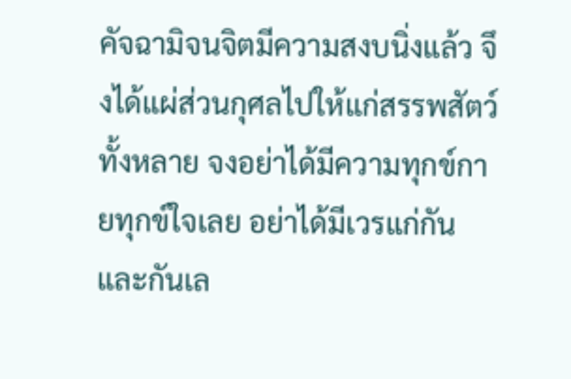คัจฉามิจนจิตมีความสงบนิ่งแล้ว จึงได้แผ่ส่วนกุศลไปให้แก่สรรพสัตว์ทั้งหลาย จงอย่าได้มีความทุกข์กายทุกข์ใจเลย อย่าได้มีเวรแก่กันและกันเล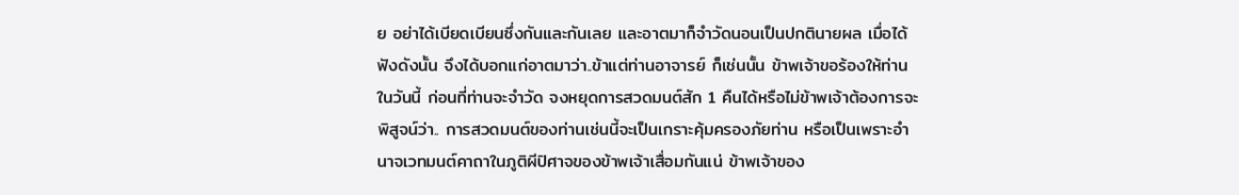ย อย่าได้เบียดเบียนซึ่งกันและกันเลย และอาตมาก็จำวัดนอนเป็นปกตินายผล เมื่อได้ฟังดังนั้น จึงได้บอกแก่อาตมาว่า..ข้าแต่ท่านอาจารย์ ก็เช่นนั้น ข้าพเจ้าขอร้องให้ท่านในวันนี้ ก่อนที่ท่านจะจำวัด จงหยุดการสวดมนต์สัก 1 คืนได้หรือไม่ข้าพเจ้าต้องการจะพิสูจน์ว่า.. การสวดมนต์ของท่านเช่นนี้จะเป็นเกราะคุ้มครองภัยท่าน หรือเป็นเพราะอำนาจเวทมนต์คาถาในภูติผีปิศาจของข้าพเจ้าเสื่อมกันแน่ ข้าพเจ้าของ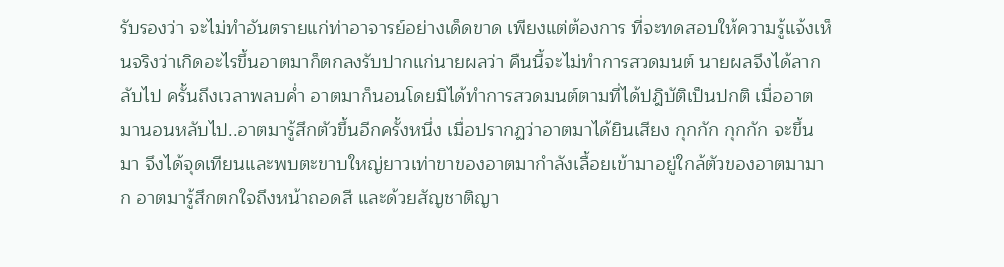รับรองว่า จะไม่ทำอันตรายแก่ท่าอาจารย์อย่างเด็ดขาด เพียงแต่ต้องการ ที่จะทดสอบให้ความรู้แจ้งเห็นจริงว่าเกิดอะไรขึ้นอาตมาก็ตกลงรับปากแก่นายผลว่า คืนนี้จะไม่ทำการสวดมนต์ นายผลจึงได้ลากลับไป ครั้นถึงเวลาพลบค่ำ อาตมาก็นอนโดยมิได้ทำการสวดมนต์ตามที่ได้ปฎิบัติเป็นปกติ เมื่ออาตมานอนหลับไป..อาตมารู้สึกตัวขึ้นอีกครั้งหนึ่ง เมื่อปรากฏว่าอาตมาได้ยินเสียง กุกกัก กุกกัก จะขึ้นมา จึงได้จุดเทียนและพบตะขาบใหญ่ยาวเท่าขาของอาตมากำลังเลื้อยเข้ามาอยู่ใกล้ตัวของอาตมามาก อาตมารู้สึกตกใจถึงหน้าถอดสี และด้วยสัญชาติญา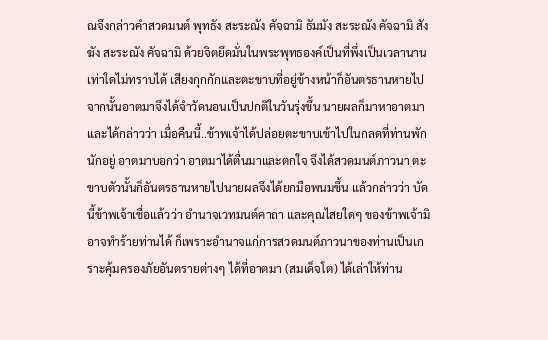ณจึงกล่าวคำสวดมนต์ พุทธัง สะระณัง คัจฉามิ ธัมมัง สะระณัง คัจฉามิ สังฆัง สะระณัง คัจฉามิ ด้วยจิตยึดมั่นในพระพุทธองค์เป็นที่พึ่งเป็นเวลานานเท่าใดไม่ทราบได้ เสียงกุกกักและตะขาบที่อยู่ข้างหน้าก็อันตรธานหายไป จากนั้นอาตมาจึงได้จำวัดนอนเป็นปกติในวันรุ่งขึ้น นายผลก็มาหาอาตมาและได้กล่าวว่า เมื่อคืนนี้..ข้าพเจ้าได้ปล่อยตะขาบเข้าไปในกลดที่ท่านพักนักอยู่ อาตมาบอกว่า อาตมาได้ตื่นมาและตกใจ จึงได้สวดมนต์ภาวนา ตะขาบตัวนั้นก็อันตรธานหายไปนายผลจึงได้ยกมือพนมขึ้น แล้วกล่าวว่า บัดนี้ข้าพเจ้าเชื่อแล้วว่า อำนาจเวทมนต์คาถา และคุณไสยใดๆ ของข้าพเจ้ามิอาจทำร้ายท่านได้ ก็เพราะอำนาจแก่การสวดมนต์ภาวนาของท่านเป็นเกราะคุ้มครองภัยอันตรายต่างๆ ได้ที่อาตมา (สมเด็จโต) ได้เล่าให้ท่าน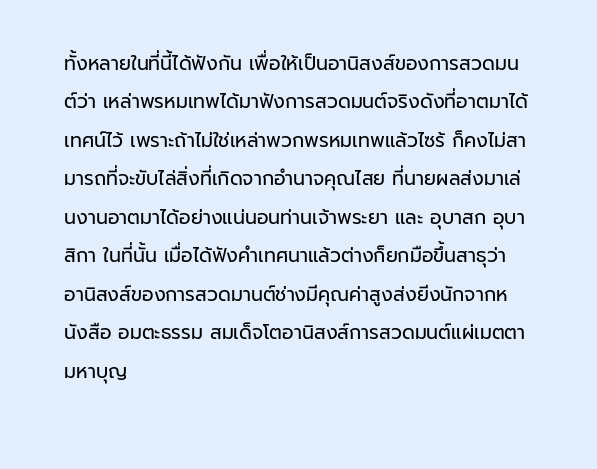ทั้งหลายในที่นี้ได้ฟังกัน เพื่อให้เป็นอานิสงส์ของการสวดมนต์ว่า เหล่าพรหมเทพได้มาฟังการสวดมนต์จริงดังที่อาตมาได้เทศน์ไว้ เพราะถ้าไม่ใช่เหล่าพวกพรหมเทพแล้วไซร้ ก็คงไม่สามารถที่จะขับไล่สิ่งที่เกิดจากอำนาจคุณไสย ที่นายผลส่งมาเล่นงานอาตมาได้อย่างแน่นอนท่านเจ้าพระยา และ อุบาสก อุบาสิกา ในที่นั้น เมื่อได้ฟังคำเทศนาแล้วต่างก็ยกมือขึ้นสาธุว่า อานิสงส์ของการสวดมานต์ช่างมีคุณค่าสูงส่งยีงนักจากหนังสือ อมตะธรรม สมเด็จโตอานิสงส์การสวดมนต์แผ่เมตตามหาบุญ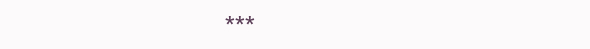***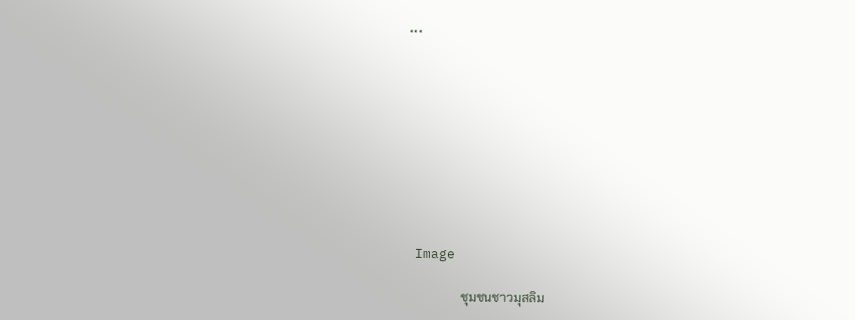***









 Image

                 ชุมชนชาวมุสลิม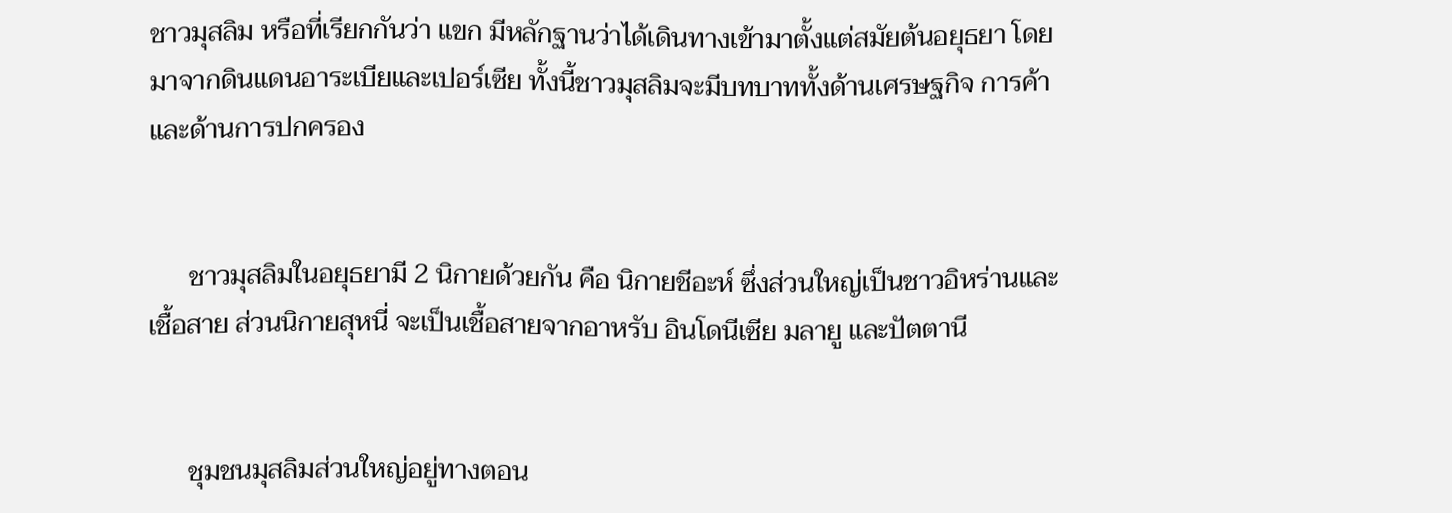ชาวมุสลิม หรือที่เรียกกันว่า แขก มีหลักฐานว่าได้เดินทางเข้ามาตั้งแต่สมัยต้นอยุธยา โดยมาจากดินแดนอาระเบียและเปอร์เซีย ทั้งนี้ชาวมุสลิมจะมีบทบาททั้งด้านเศรษฐกิจ การค้า และด้านการปกครอง


      ชาวมุสลิมในอยุธยามี 2 นิกายด้วยกัน คือ นิกายชีอะห์ ซึ่งส่วนใหญ่เป็นชาวอิหร่านและเชื้อสาย ส่วนนิกายสุหนี่ จะเป็นเชื้อสายจากอาหรับ อินโดนีเซีย มลายู และปัตตานี


      ชุมชนมุสลิมส่วนใหญ่อยู่ทางตอน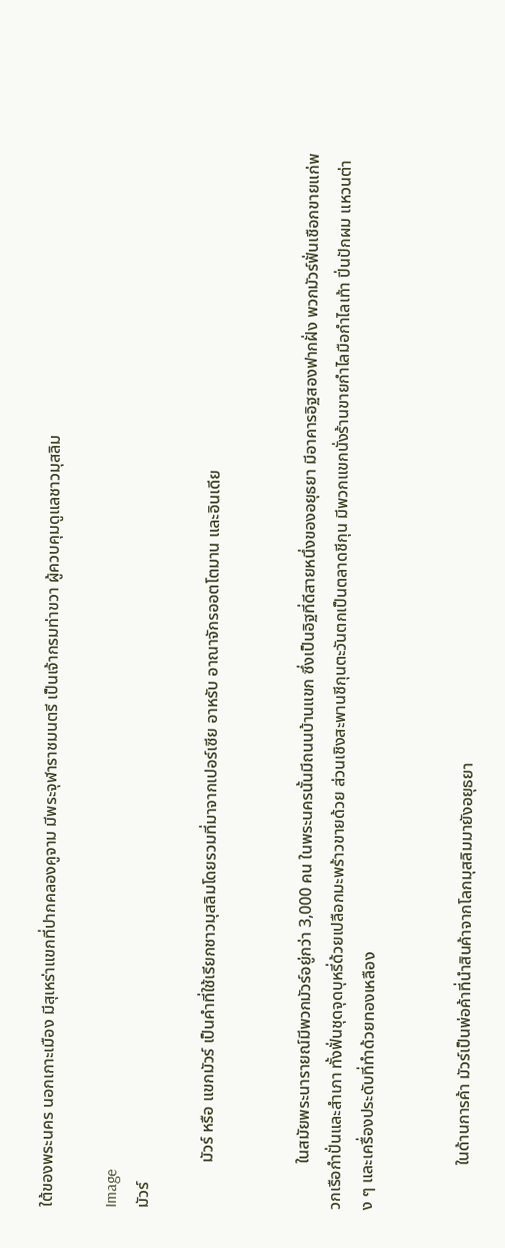ใต้ของพระนคร นอกเกาะเมือง มีสุเหร่าแขกที่ปากคลองคูจาม มีพระจุฬาราชมนตรี เป็นเจ้ากรมท่าขวา ผู้ควบคุมดูแลชาวมุสลิม

Image
มัวร์

           มัวร์ หรือ แขกมัวร์ เป็นคำที่ใช้เรียกชาวมุสลิมโดยรวมที่มาจากเปอร์เซีย อาหรับ อาณาจักรออตโตมาน และอินเดีย


           ในสมัยพระนารายณ์มีพวกมัวร์อยู่กว่า 3,000 คน ในพระนครนั้นมีถนนบ้านแขก ซึ่งเป็นอิฐที่ดีสายหนึ่งของอยุธยา มีอาคารอิฐสองฟากฝั่ง พวกมัวร์ฟั่นเชือกขายแก่พวกเรือกำปั่นและสำเภา ทั้งฟั่นชุดจุดบุหรี่ด้วยเปลือกมะพร้าวขายด้วย ส่วนเชิงสะพานชีกุนตะวันตกเป็นตลาดชีกุน มีพวกแขกนั่งร้านขายกำไลมือกำไลเท้า ปิ่นปักผม แหวนต่าง ๆ และเครื่องประดับที่ทำด้วยทองเหลือง


           ในด้านการค้า มัวร์เป็นพ่อค้าที่นำสินค้าจากโลกมุสลิมมายังอยุธยา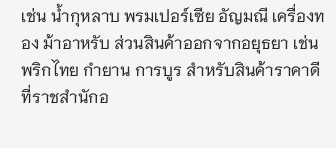เช่น น้ำกุหลาบ พรมเปอร์เซีย อัญมณี เครื่องทอง ม้าอาหรับ ส่วนสินค้าออกจากอยุธยา เช่น พริกไทย กำยาน การบูร สำหรับสินค้าราคาดีที่ราชสำนักอ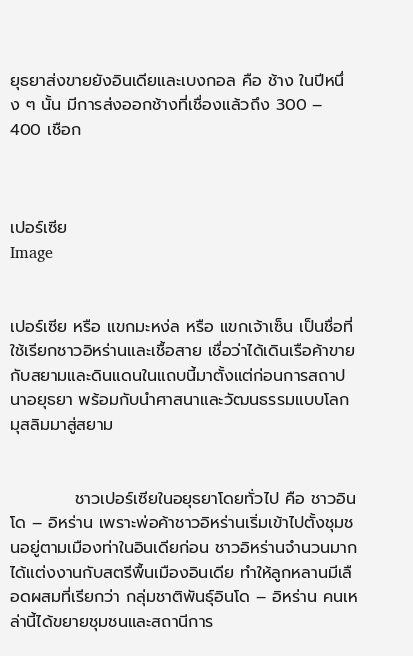ยุธยาส่งขายยังอินเดียและเบงกอล คือ ช้าง ในปีหนึ่ง ๆ นั้น มีการส่งออกช้างที่เชื่องแล้วถึง 300 – 400 เชือก



เปอร์เซีย
Image


เปอร์เซีย หรือ แขกมะหง่ล หรือ แขกเจ้าเซ็น เป็นชื่อที่ใช้เรียกชาวอิหร่านและเชื้อสาย เชื่อว่าได้เดินเรือค้าขายกับสยามและดินแดนในแถบนี้มาตั้งแต่ก่อนการสถาปนาอยุธยา พร้อมกับนำศาสนาและวัฒนธรรมแบบโลกมุสลิมมาสู่สยาม


           ชาวเปอร์เซียในอยุธยาโดยทั่วไป คือ ชาวอินโด – อิหร่าน เพราะพ่อค้าชาวอิหร่านเริ่มเข้าไปตั้งชุมชนอยู่ตามเมืองท่าในอินเดียก่อน ชาวอิหร่านจำนวนมากได้แต่งงานกับสตรีพื้นเมืองอินเดีย ทำให้ลูกหลานมีเลือดผสมที่เรียกว่า กลุ่มชาติพันธุ์อินโด – อิหร่าน คนเหล่านี้ได้ขยายชุมชนและสถานีการ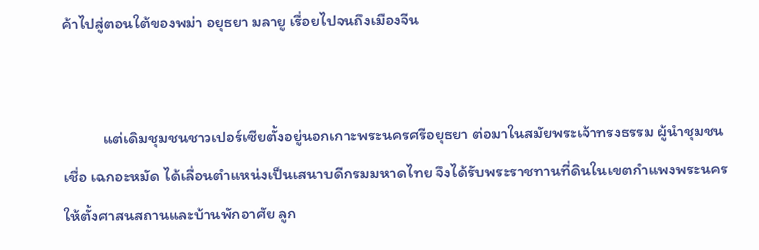ค้าไปสู่ตอนใต้ของพม่า อยุธยา มลายู เรื่อยไปจนถึงเมืองจีน


           แต่เดิมชุมชนชาวเปอร์เซียตั้งอยู่นอกเกาะพระนครศรีอยุธยา ต่อมาในสมัยพระเจ้าทรงธรรม ผู้นำชุมชนเชื่อ เฉกอะหมัด ได้เลื่อนตำแหน่งเป็นเสนาบดีกรมมหาดไทย จึงได้รับพระราชทานที่ดินในเขตกำแพงพระนครให้ตั้งศาสนสถานและบ้านพักอาศัย ลูก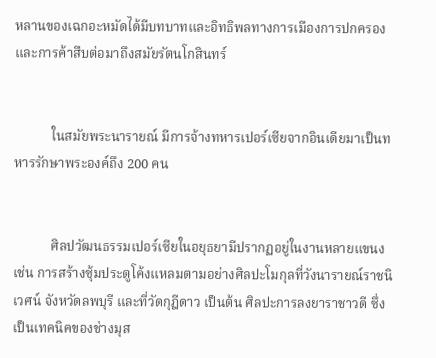หลานของเฉกอะหมัดได้มีบทบาทและอิทธิพลทางการเมืองการปกครองและการค้าสืบต่อมาถึงสมัยรัตนโกสินทร์


           ในสมัยพระนารายณ์ มีการจ้างทหารเปอร์เซียจากอินเดียมาเป็นทหารรักษาพระองค์ถึง 200 คน


           ศิลปวัฒนธรรมเปอร์เซียในอยุธยามีปรากฏอยู่ในงานหลายแขนง เช่น การสร้างซุ้มประตูโค้งแหลมตามอย่างศิลปะโมกุลที่วังนารายณ์ราชนิเวศน์ จังหวัดลพบุรี และที่วัดกุฎีดาว เป็นต้น ศิลปะการลงยาราชาวดี ซึ่งเป็นเทคนิคของช่างมุส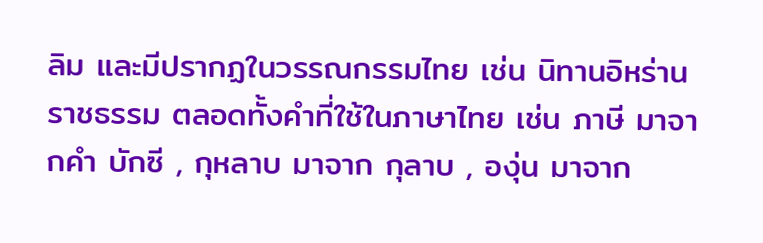ลิม และมีปรากฏในวรรณกรรมไทย เช่น นิทานอิหร่านราชธรรม ตลอดทั้งคำที่ใช้ในภาษาไทย เช่น ภาษี มาจากคำ บักซี , กุหลาบ มาจาก กุลาบ , องุ่น มาจาก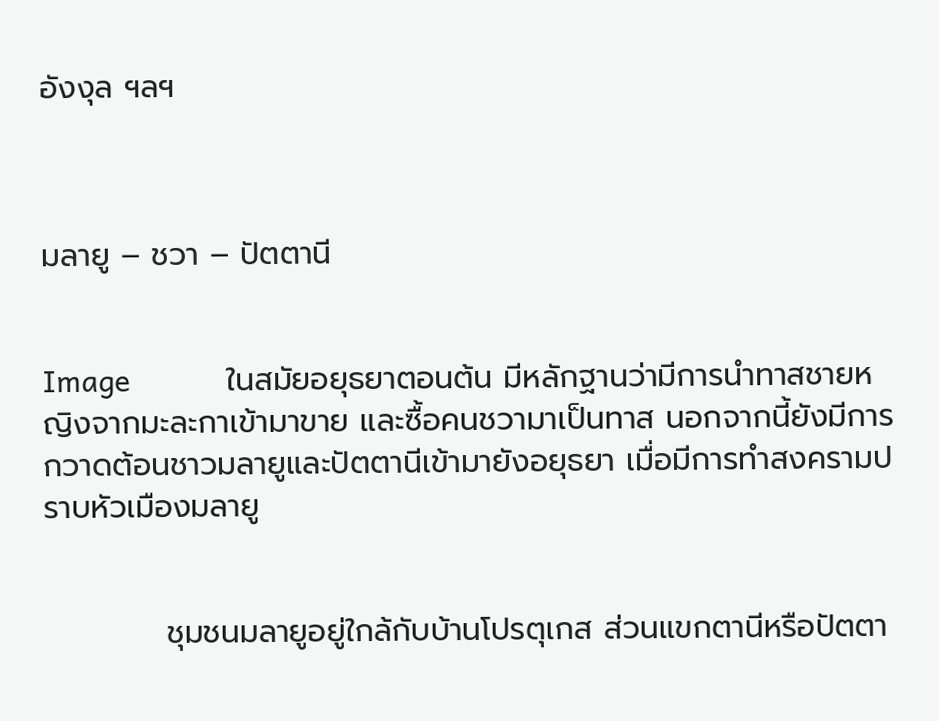อังงุล ฯลฯ



มลายู – ชวา – ปัตตานี


Image            ในสมัยอยุธยาตอนต้น มีหลักฐานว่ามีการนำทาสชายหญิงจากมะละกาเข้ามาขาย และซื้อคนชวามาเป็นทาส นอกจากนี้ยังมีการกวาดต้อนชาวมลายูและปัตตานีเข้ามายังอยุธยา เมื่อมีการทำสงครามปราบหัวเมืองมลายู


           ชุมชนมลายูอยู่ใกล้กับบ้านโปรตุเกส ส่วนแขกตานีหรือปัตตา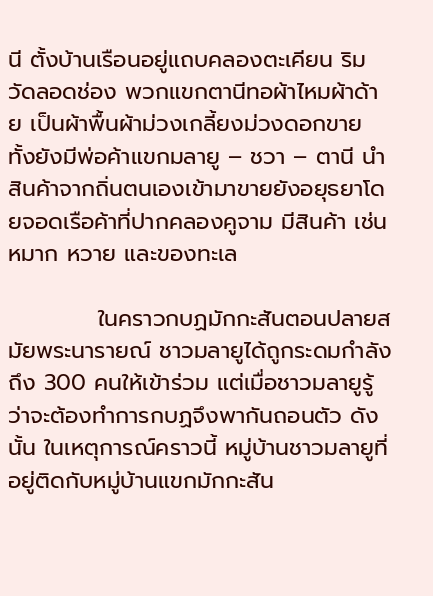นี ตั้งบ้านเรือนอยู่แถบคลองตะเคียน ริมวัดลอดช่อง พวกแขกตานีทอผ้าไหมผ้าด้าย เป็นผ้าพื้นผ้าม่วงเกลี้ยงม่วงดอกขาย ทั้งยังมีพ่อค้าแขกมลายู – ชวา – ตานี นำสินค้าจากถิ่นตนเองเข้ามาขายยังอยุธยาโดยจอดเรือค้าที่ปากคลองคูจาม มีสินค้า เช่น หมาก หวาย และของทะเล

           ในคราวกบฏมักกะสันตอนปลายสมัยพระนารายณ์ ชาวมลายูได้ถูกระดมกำลังถึง 300 คนให้เข้าร่วม แต่เมื่อชาวมลายูรู้ว่าจะต้องทำการกบฏจึงพากันถอนตัว ดังนั้น ในเหตุการณ์คราวนี้ หมู่บ้านชาวมลายูที่อยู่ติดกับหมู่บ้านแขกมักกะสัน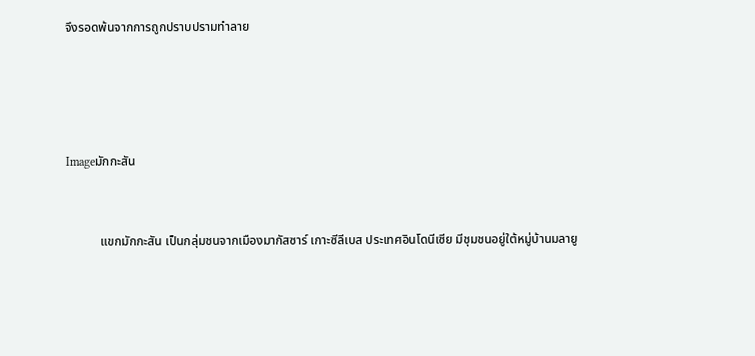จึงรอดพ้นจากการถูกปราบปรามทำลาย




Imageมักกะสัน


           แขกมักกะสัน เป็นกลุ่มชนจากเมืองมากัสซาร์ เกาะซีลีเบส ประเทศอินโดนีเซีย มีชุมชนอยู่ใต้หมู่บ้านมลายู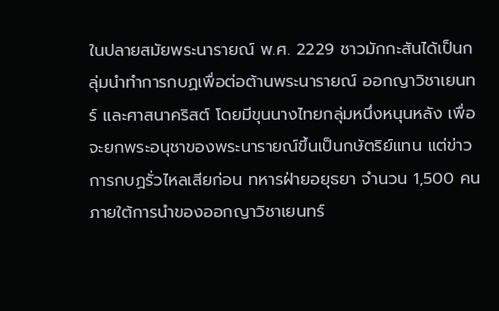ในปลายสมัยพระนารายณ์ พ.ศ. 2229 ชาวมักกะสันได้เป็นกลุ่มนำทำการกบฏเพื่อต่อต้านพระนารายณ์ ออกญาวิชาเยนทร์ และศาสนาคริสต์ โดยมีขุนนางไทยกลุ่มหนึ่งหนุนหลัง เพื่อจะยกพระอนุชาของพระนารายณ์ขึ้นเป็นกษัตริย์แทน แต่ข่าวการกบฏรั่วไหลเสียก่อน ทหารฝ่ายอยุธยา จำนวน 1,500 คน ภายใต้การนำของออกญาวิชาเยนทร์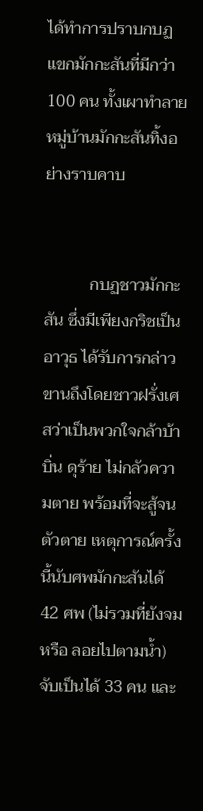ได้ทำการปราบกบฏแขกมักกะสันที่มีกว่า 100 คน ทั้งเผาทำลายหมู่บ้านมักกะสันทิ้งอย่างราบคาบ


           กบฏชาวมักกะสัน ซึ่งมีเพียงกริชเป็นอาวุธ ได้รับการกล่าวขานถึงโดยชาวฝรั่งเศสว่าเป็นพวกใจกล้าบ้าบิ่น ดุร้าย ไม่กลัวความตาย พร้อมที่จะสู้จนตัวตาย เหตุการณ์ครั้งนี้นับศพมักกะสันได้ 42 ศพ (ไม่รวมที่ยังจม หรือ ลอยไปตามน้ำ) จับเป็นได้ 33 คน และ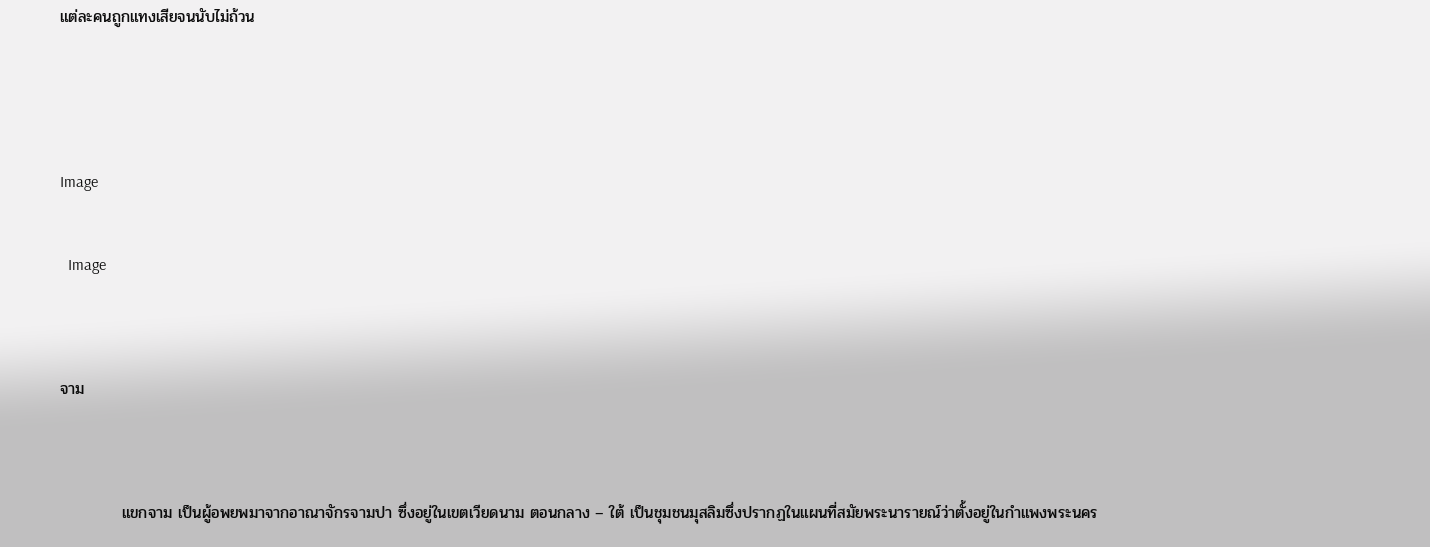แต่ละคนถูกแทงเสียจนนับไม่ถ้วน



Image

  Image


จาม


           แขกจาม เป็นผู้อพยพมาจากอาณาจักรจามปา ซึ่งอยู่ในเขตเวียดนาม ตอนกลาง – ใต้ เป็นชุมชนมุสลิมซึ่งปรากฏในแผนที่สมัยพระนารายณ์ว่าตั้งอยู่ในกำแพงพระนคร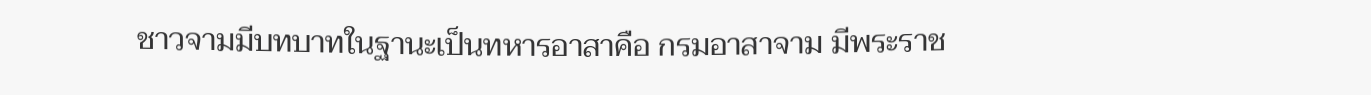ชาวจามมีบทบาทในฐานะเป็นทหารอาสาคือ กรมอาสาจาม มีพระราช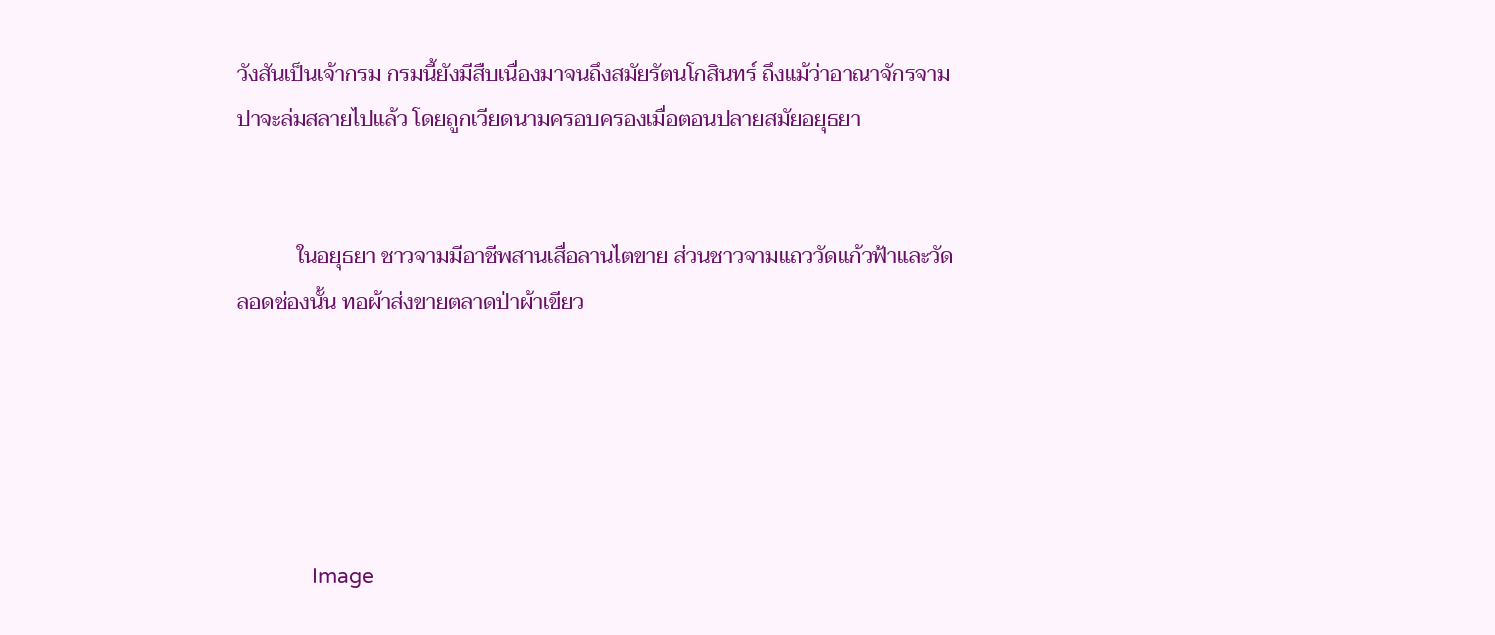วังสันเป็นเจ้ากรม กรมนี้ยังมีสืบเนื่องมาจนถึงสมัยรัตนโกสินทร์ ถึงแม้ว่าอาณาจักรจามปาจะล่มสลายไปแล้ว โดยถูกเวียดนามครอบครองเมื่อตอนปลายสมัยอยุธยา


           ในอยุธยา ชาวจามมีอาชีพสานเสื่อลานไตขาย ส่วนชาวจามแถววัดแก้วฟ้าและวัดลอดช่องนั้น ทอผ้าส่งขายตลาดป่าผ้าเขียว





               Image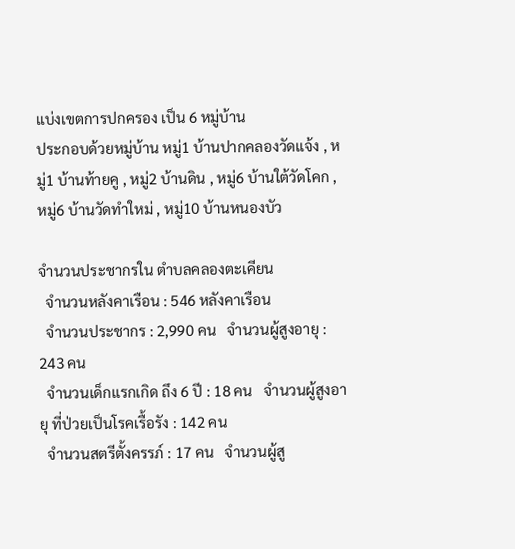แบ่งเขตการปกครอง เป็น 6 หมู่บ้าน
ประกอบด้วยหมู่บ้าน หมู่1 บ้านปากคลองวัดแจ้ง , หมู่1 บ้านท้ายคู , หมู่2 บ้านดิน , หมู่6 บ้านใต้วัดโคก , หมู่6 บ้านวัดทำใหม่ , หมู่10 บ้านหนองบัว

จำนวนประชากรใน ตำบลคลองตะเคียน
  จำนวนหลังคาเรือน : 546 หลังคาเรือน
  จำนวนประชากร : 2,990 คน   จำนวนผู้สูงอายุ : 243 คน
  จำนวนเด็กแรกเกิด ถึง 6 ปี : 18 คน   จำนวนผู้สูงอายุ ที่ป่วยเป็นโรคเรื้อรัง : 142 คน
  จำนวนสตรีตั้งครรภ์ : 17 คน   จำนวนผู้สู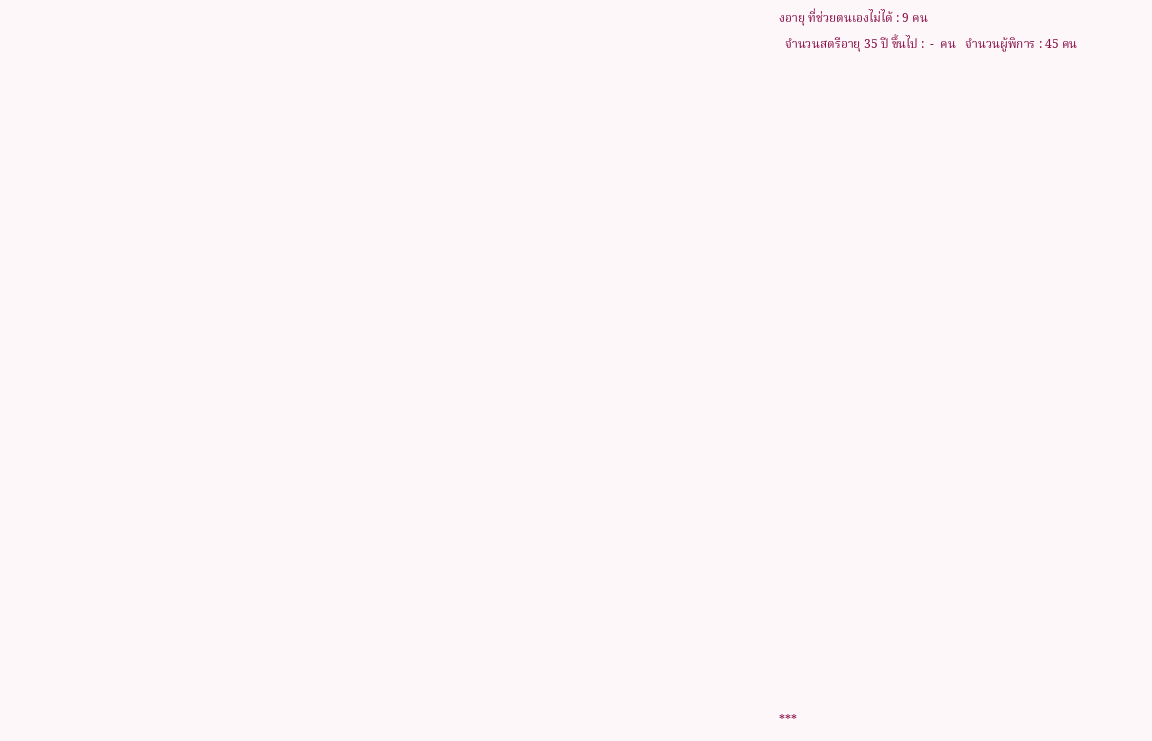งอายุ ที่ช่วยตนเองไม่ได้ : 9 คน
  จำนวนสตรีอายุ 35 ปี ขึ้นไป :  -  คน   จำนวนผู้พิการ : 45 คน

























***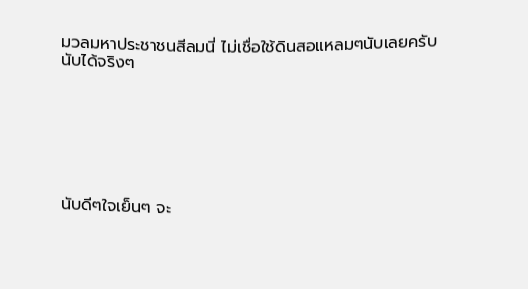มวลมหาประชาชนสีลมนี่ ไม่เชื่อใช้ดินสอแหลมๆนับเลยครับ นับได้จริงๆ







นับดีๆใจเย็นๆ จะ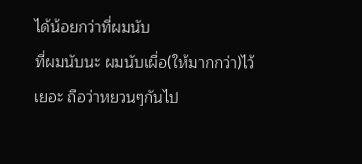ได้น้อยกว่าที่ผมนับ
ที่ผมนับนะ ผมนับเผื่อ(ให้มากกว่า)ไว้เยอะ ถือว่าหยวนๆกันไป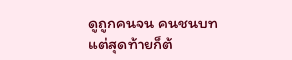ดูถูกคนจน คนชนบท แต่สุดท้ายก็ต้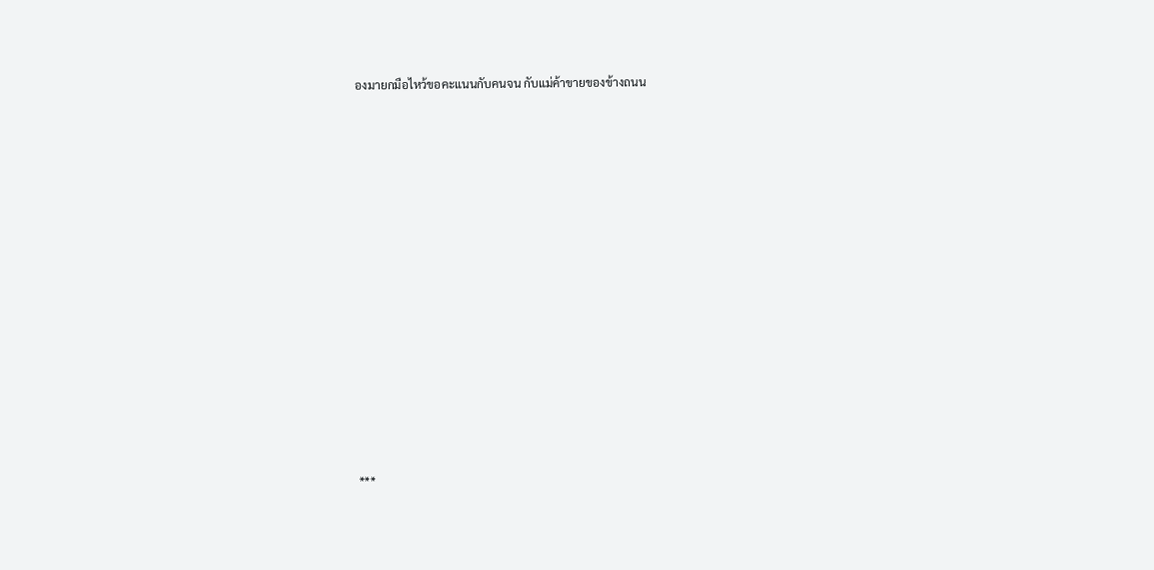องมายกมือไหว้ขอคะแนนกับคนจน กับแม่ค้าขายของข้างถนน



















***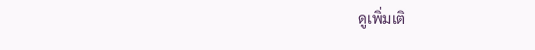ดูเพิ่มเติ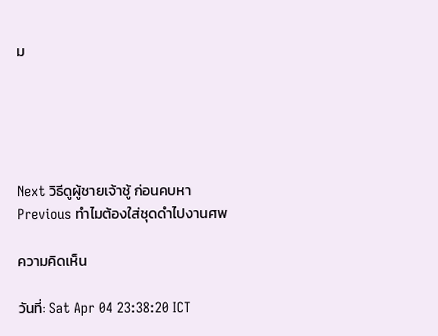ม





Next วิธีดูผู้ชายเจ้าชู้ ก่อนคบหา
Previous ทำไมต้องใส่ชุดดำไปงานศพ

ความคิดเห็น

วันที่: Sat Apr 04 23:38:20 ICT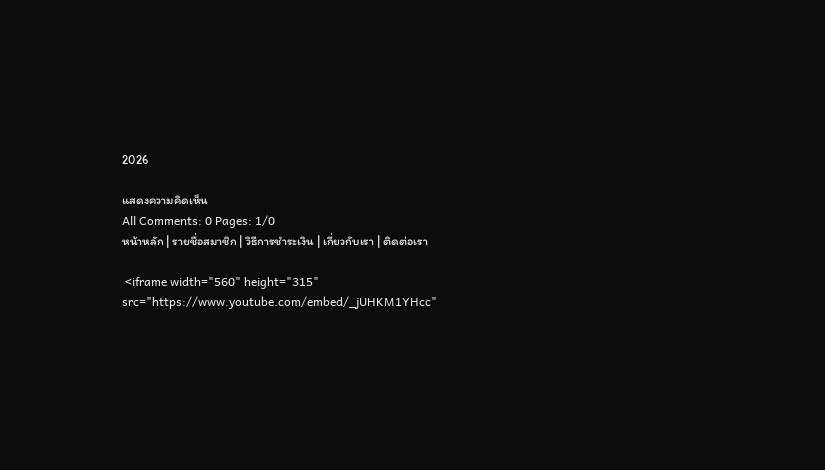2026

แสดงความคิดเห็น
All Comments: 0 Pages: 1/0
หน้าหลัก | รายชื่อสมาชิก | วิธีการชำระเงิน | เกี่ยวกับเรา | ติดต่อเรา

 <iframe width="560" height="315" src="https://www.youtube.com/embed/_jUHKM1YHcc"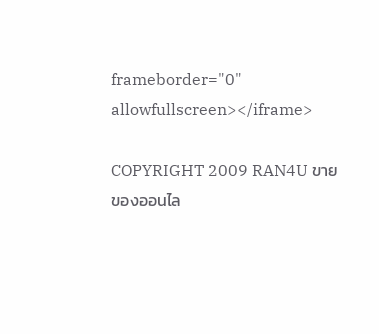frameborder="0" allowfullscreen></iframe>

COPYRIGHT 2009 RAN4U ขายของออนไล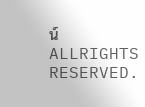น์ ALLRIGHTS RESERVED.